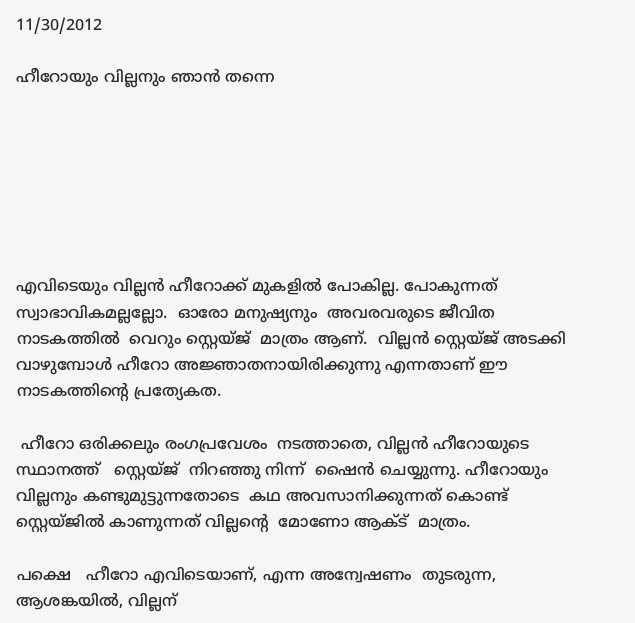11/30/2012

ഹീറോയും വില്ലനും ഞാന്‍ തന്നെ







എവിടെയും വില്ലന്‍ ഹീറോക്ക് മുകളില്‍ പോകില്ല. പോകുന്നത് സ്വാഭാവികമല്ലല്ലോ.  ഓരോ മനുഷ്യനും  അവരവരുടെ ജീവിത നാടകത്തില്‍  വെറും സ്റ്റെയ്ജ്  മാത്രം ആണ്.  വില്ലന്‍ സ്റ്റെയ്ജ് അടക്കി വാഴുമ്പോള്‍ ഹീറോ അജ്ഞാതനായിരിക്കുന്നു എന്നതാണ് ഈ നാടകത്തിന്‍റെ പ്രത്യേകത.

 ഹീറോ ഒരിക്കലും രംഗപ്രവേശം  നടത്താതെ, വില്ലന്‍ ഹീറോയുടെ  സ്ഥാനത്ത്   സ്റ്റെയ്ജ്  നിറഞ്ഞു നിന്ന്  ഷൈന്‍ ചെയ്യുന്നു. ഹീറോയും  വില്ലനും കണ്ടുമുട്ടുന്നതോടെ  കഥ അവസാനിക്കുന്നത്‌ കൊണ്ട് സ്റ്റെയ്ജില്‍ കാണുന്നത് വില്ലന്‍റെ  മോണോ ആക്ട്  മാത്രം.

പക്ഷെ   ഹീറോ എവിടെയാണ്, എന്ന അന്വേഷണം  തുടരുന്ന, ആശങ്കയില്‍, വില്ലന്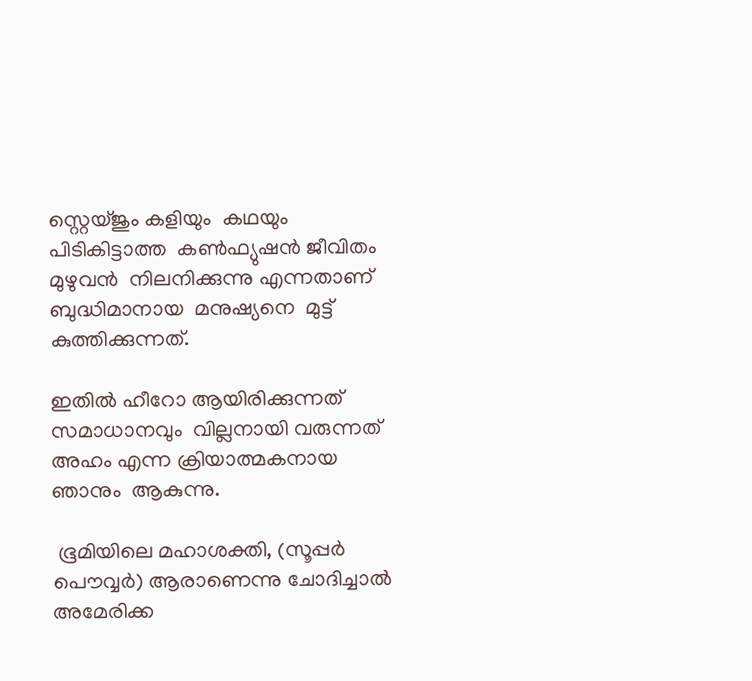സ്റ്റെയ്ജും കളിയും  കഥയും പിടികിട്ടാത്ത  കണ്‍ഫ്യുഷന്‍ ജീവിതം മുഴുവന്‍  നിലനിക്കുന്നു എന്നതാണ് ബുദ്ധിമാനായ  മനുഷ്യനെ  മുട്ട് കുത്തിക്കുന്നത്.

ഇതില്‍ ഹീറോ ആയിരിക്കുന്നത്  സമാധാനവും  വില്ലനായി വരുന്നത് അഹം എന്ന ക്രിയാത്മകനായ ഞാനും  ആകുന്നു.

 ഭൂമിയിലെ മഹാശക്തി, (സൂപ്പര്‍ പൌവ്വര്‍) ആരാണെന്നു ചോദിച്ചാല്‍ അമേരിക്ക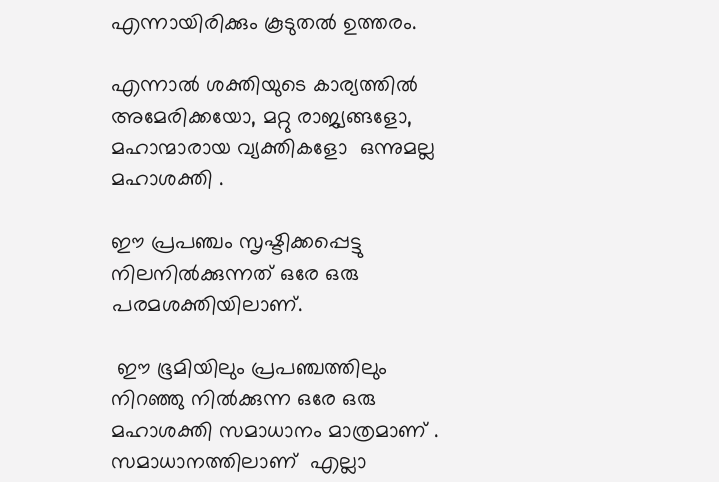എന്നായിരിക്കും കൂടുതല്‍ ഉത്തരം.

എന്നാല്‍ ശക്തിയുടെ കാര്യത്തില്‍ അമേരിക്കയോ, മറ്റു രാജ്യങ്ങളോ, മഹാന്മാരായ വ്യക്തികളോ  ഒന്നുമല്ല  മഹാശക്തി .

ഈ പ്രപഞ്ചം സൃഷ്ടിക്കപ്പെട്ടു  നിലനില്‍ക്കുന്നത് ഒരേ ഒരു പരമശക്തിയിലാണ്.

 ഈ ഭൂമിയിലും പ്രപഞ്ചത്തിലും നിറഞ്ഞു നില്‍ക്കുന്ന ഒരേ ഒരു മഹാശക്തി സമാധാനം മാത്രമാണ് . സമാധാനത്തിലാണ്  എല്ലാ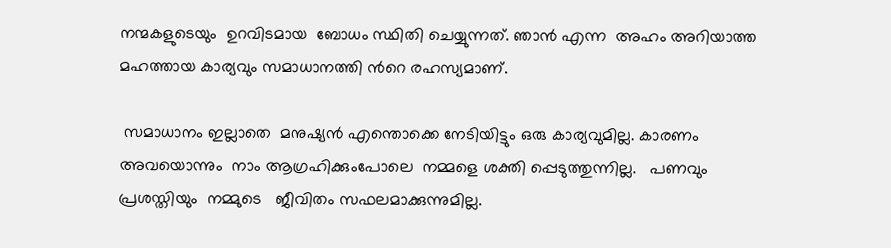നന്മകളുടെയും  ഉറവിടമായ  ബോധം സ്ഥിതി ചെയ്യുന്നത്. ഞാന്‍ എന്ന  അഹം അറിയാത്ത മഹത്തായ കാര്യവും സമാധാനത്തി ന്‍റെ രഹസ്യമാണ്.

 സമാധാനം ഇല്ലാതെ  മനുഷ്യന്‍ എന്തൊക്കെ നേടിയിട്ടും ഒരു കാര്യവുമില്ല. കാരണം  അവയൊന്നും  നാം ആഗ്രഹിക്കുംപോലെ  നമ്മളെ ശക്തി പ്പെടുത്തുന്നില്ല.   പണവും  പ്രശസ്തിയും  നമ്മുടെ   ജീവിതം സഫലമാക്കുന്നുമില്ല.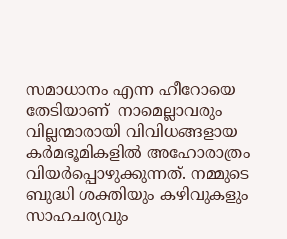സമാധാനം എന്ന ഹീറോയെ  തേടിയാണ്  നാമെല്ലാവരും വില്ലന്മാരായി വിവിധങ്ങളായ കര്‍മഭൂമികളില്‍ അഹോരാത്രം വിയര്‍പ്പൊഴുക്കുന്നത്‌. നമ്മുടെ   ബുദ്ധി ശക്തിയും കഴിവുകളും സാഹചര്യവും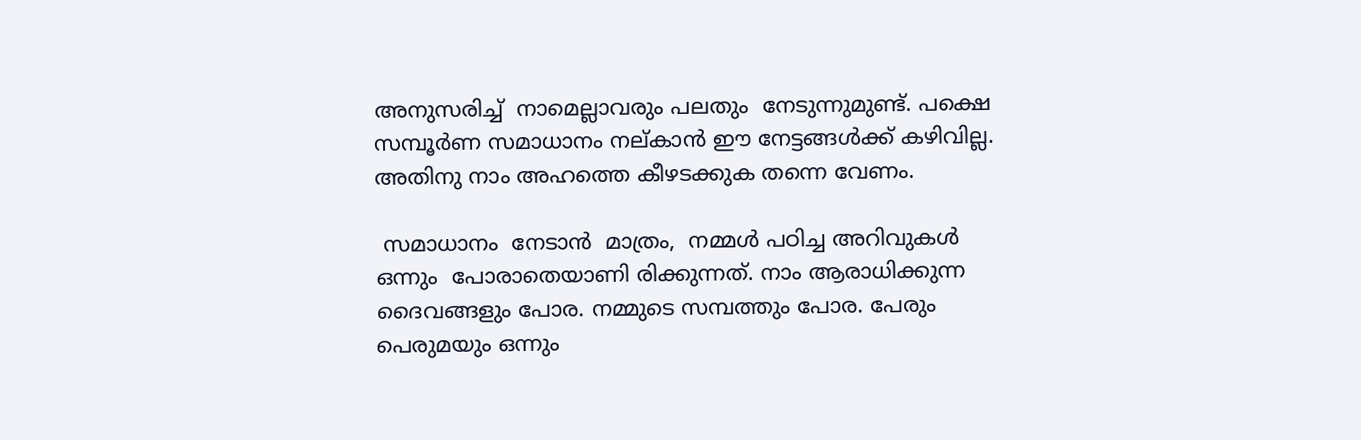അനുസരിച്ച്  നാമെല്ലാവരും പലതും  നേടുന്നുമുണ്ട്‌. പക്ഷെ സമ്പൂര്‍ണ സമാധാനം നല്കാന്‍ ഈ നേട്ടങ്ങള്‍ക്ക്‌ കഴിവില്ല. അതിനു നാം അഹത്തെ കീഴടക്കുക തന്നെ വേണം.

 സമാധാനം  നേടാന്‍  മാത്രം,  നമ്മള്‍ പഠിച്ച അറിവുകള്‍ ഒന്നും  പോരാതെയാണി രിക്കുന്നത്‌. നാം ആരാധിക്കുന്ന ദൈവങ്ങളും പോര. നമ്മുടെ സമ്പത്തും പോര. പേരും പെരുമയും ഒന്നും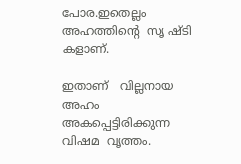പോര.ഇതെല്ലം അഹത്തിന്‍റെ  സൃ ഷ്ടി കളാണ്.

ഇതാണ്   വില്ലനായ  അഹം   അകപ്പെട്ടിരിക്കുന്ന  വിഷമ  വൃത്തം.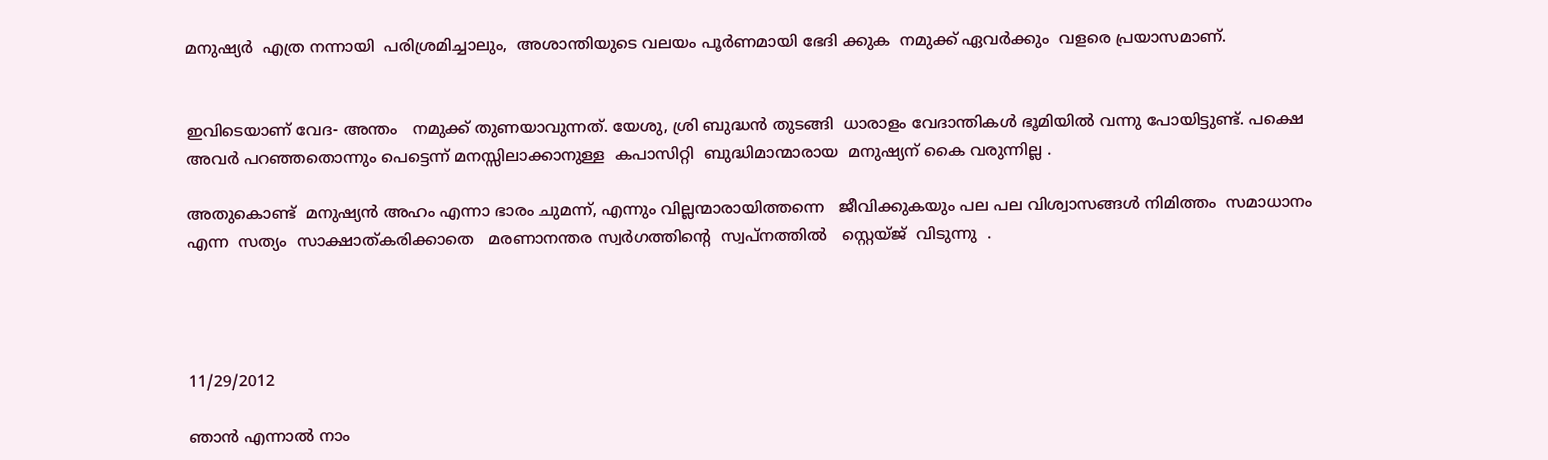മനുഷ്യര്‍  എത്ര നന്നായി  പരിശ്രമിച്ചാലും,  അശാന്തിയുടെ വലയം പൂര്‍ണമായി ഭേദി ക്കുക  നമുക്ക് ഏവര്‍ക്കും  വളരെ പ്രയാസമാണ്.


ഇവിടെയാണ് വേദ- അന്തം   നമുക്ക് തുണയാവുന്നത്. യേശു, ശ്രി ബുദ്ധന്‍ തുടങ്ങി  ധാരാളം വേദാന്തികള്‍ ഭൂമിയില്‍ വന്നു പോയിട്ടുണ്ട്. പക്ഷെ അവര്‍ പറഞ്ഞതൊന്നും പെട്ടെന്ന് മനസ്സിലാക്കാനുള്ള  കപാസിറ്റി  ബുദ്ധിമാന്മാരായ  മനുഷ്യന് കൈ വരുന്നില്ല .

അതുകൊണ്ട്  മനുഷ്യന്‍ അഹം എന്നാ ഭാരം ചുമന്ന്, എന്നും വില്ലന്മാരായിത്തന്നെ   ജീവിക്കുകയും പല പല വിശ്വാസങ്ങള്‍ നിമിത്തം  സമാധാനം  എന്ന  സത്യം  സാക്ഷാത്കരിക്കാതെ   മരണാനന്തര സ്വര്‍ഗത്തിന്‍റെ  സ്വപ്നത്തില്‍   സ്റ്റെയ്ജ്  വിടുന്നു  .




11/29/2012

ഞാന്‍ എന്നാല്‍ നാം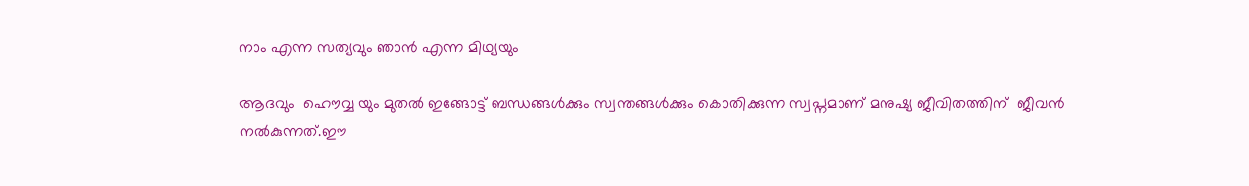നാം എന്ന സത്യവും ഞാന്‍ എന്ന മിഥ്യയും

ആദവും  ഹൌവ്വ യും മുതല്‍ ഇങ്ങോട്ട് ബന്ധങ്ങള്‍ക്കും സ്വന്തങ്ങള്‍ക്കും കൊതിക്കുന്ന സ്വപ്നമാണ് മനുഷ്യ ജീവിതത്തിന്  ജീവന്‍ നല്‍കുന്നത്.ഈ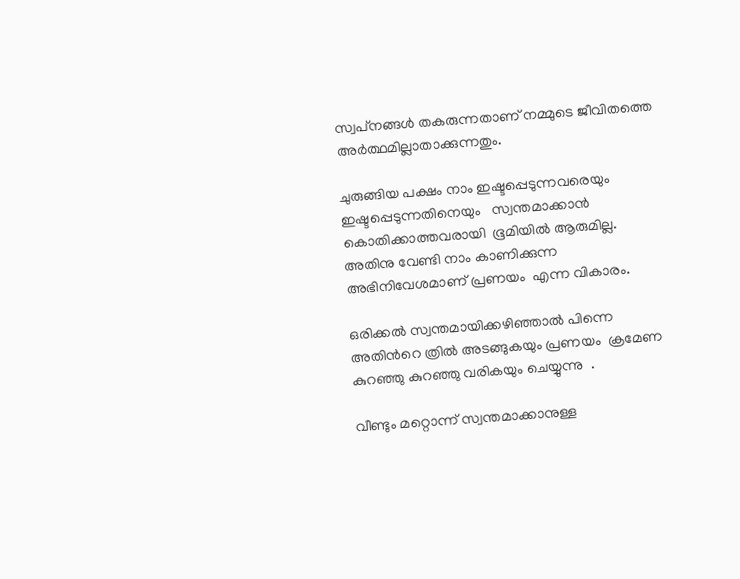സ്വപ്‌നങ്ങള്‍ തകരുന്നതാണ് നമ്മുടെ ജീവിതത്തെ  അര്‍ത്ഥമില്ലാതാക്കുന്നതും.

ചുരുങ്ങിയ പക്ഷം നാം ഇഷ്ടപ്പെടുന്നവരെയും  ഇഷ്ടപ്പെടുന്നതിനെയും   സ്വന്തമാക്കാന്‍ കൊതിക്കാത്തവരായി  ഭൂമിയില്‍ ആരുമില്ല. അതിനു വേണ്ടി നാം കാണിക്കുന്ന അഭിനിവേശമാണ് പ്രണയം  എന്ന വികാരം.

ഒരിക്കല്‍ സ്വന്തമായിക്കഴിഞ്ഞാല്‍ പിന്നെ അതിന്‍റെ ത്രില്‍ അടങ്ങുകയും പ്രണയം  ക്രമേണ കുറഞ്ഞു കുറഞ്ഞു വരികയും ചെയ്യുന്നു  .

വീണ്ടും മറ്റൊന്ന് സ്വന്തമാക്കാനുള്ള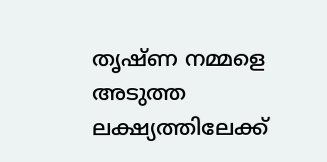തൃഷ്ണ നമ്മളെ അടുത്ത  ലക്ഷ്യത്തിലേക്ക്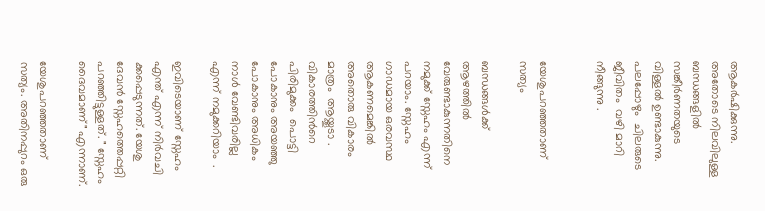ആകര്‍ഷിക്കുന്നു. അതോടെ നിലവിലുള്ള ബന്ധങ്ങളില്‍ സങ്കീര്‍ണതയുടെ  വിള്ളല്‍ ഉണ്ടാകുന്നു. പലപ്പോഴും  ചിലരുടെ  ജീവിതം  വഴി മാറി  നീങ്ങുന്നു .


യേശുപറഞ്ഞതാണ് സത്യം

ബന്ധങ്ങള്‍ക്ക് ആഴത്തില്‍ വേരുണ്ടാകുന്നതിനെ നമുക്ക് സ്നേഹം എന്ന് പറയാം. സ്നേഹം ഗാഡമായ ഒരവസ്ഥ ആകണമെങ്കില്‍ അതൊരു വികാരം മാത്രം  ആയ്ക്കൂടാ . വികാരത്തിന്‍റെ  പിരിമുക്കം  പൊട്ടി പോകാനും അയഞ്ഞു പോകാനും അധികം നാള്‍ വേണ്ടിവരില്ല എന്ന് നമുക്കറിയാം  .

ഇവിടെയാണ് സ്നേഹം എന്ത് എന്ന് നിര്‍വചി ക്കപ്പെടുന്നത്. യേശു ദേവന്‍ സ്നേഹത്തെപ്പറ്റി  പറഞ്ഞിട്ടുള്ളത്. " സ്നേഹം ദൈവമാണ്" എന്നാണ്.

യേശുപറഞ്ഞതാണ് സത്യം. അതിനപ്പുറം ഒരു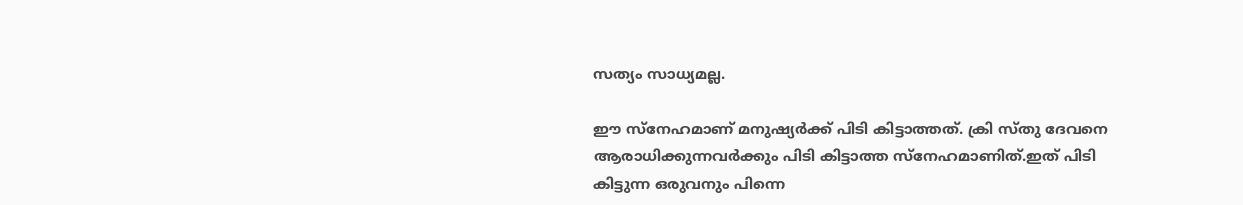സത്യം സാധ്യമല്ല.

ഈ സ്നേഹമാണ് മനുഷ്യര്‍ക്ക്‌ പിടി കിട്ടാത്തത്. ക്രി സ്തു ദേവനെ ആരാധിക്കുന്നവര്‍ക്കും പിടി കിട്ടാത്ത സ്നേഹമാണിത്.ഇത് പിടി കിട്ടുന്ന ഒരുവനും പിന്നെ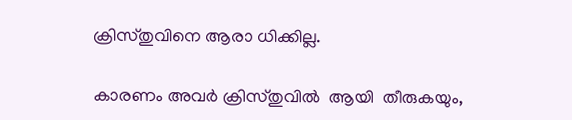ക്രിസ്തുവിനെ ആരാ ധിക്കില്ല.

കാരണം അവര്‍ ക്രിസ്തുവില്‍  ആയി  തീരുകയും,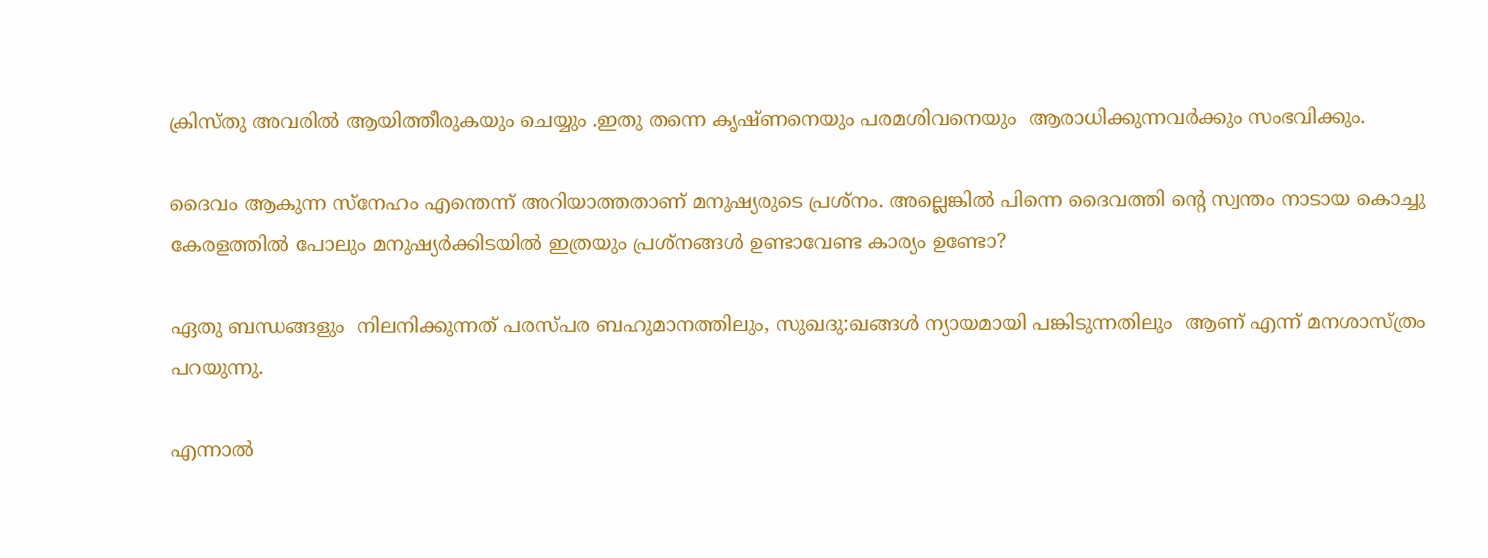ക്രിസ്തു അവരില്‍ ആയിത്തീരുകയും ചെയ്യും .ഇതു തന്നെ കൃഷ്ണനെയും പരമശിവനെയും  ആരാധിക്കുന്നവര്‍ക്കും സംഭവിക്കും.

ദൈവം ആകുന്ന സ്നേഹം എന്തെന്ന് അറിയാത്തതാണ് മനുഷ്യരുടെ പ്രശ്നം. അല്ലെങ്കില്‍ പിന്നെ ദൈവത്തി ന്‍റെ സ്വന്തം നാടായ കൊച്ചു കേരളത്തില്‍ പോലും മനുഷ്യര്‍ക്കിടയില്‍ ഇത്രയും പ്രശ്നങ്ങള്‍ ഉണ്ടാവേണ്ട കാര്യം ഉണ്ടോ?

ഏതു ബന്ധങ്ങളും  നിലനിക്കുന്നത് പരസ്പര ബഹുമാനത്തിലും, സുഖദു:ഖങ്ങള്‍ ന്യായമായി പങ്കിടുന്നതിലും  ആണ് എന്ന് മനശാസ്ത്രം പറയുന്നു.

എന്നാല്‍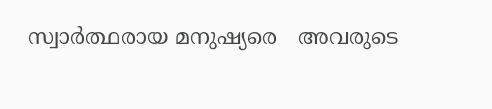സ്വാര്‍ത്ഥരായ മനുഷ്യരെ   അവരുടെ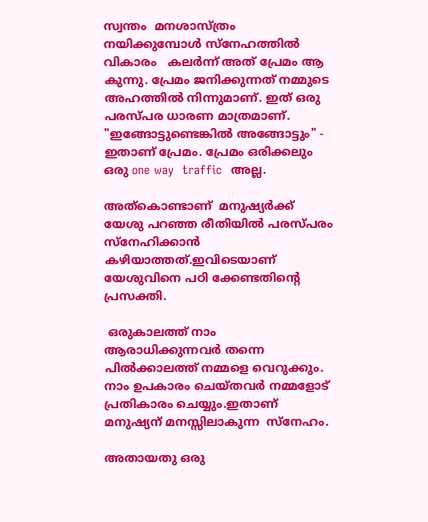സ്വന്തം  മനശാസ്ത്രം നയിക്കുമ്പോള്‍ സ്നേഹത്തില്‍   വികാരം   കലര്‍ന്ന് അത് പ്രേമം ആ കുന്നു. പ്രേമം ജനിക്കുന്നത് നമ്മുടെ അഹത്തില്‍ നിന്നുമാണ്. ഇത് ഒരു പരസ്പര ധാരണ മാത്രമാണ്. "ഇങ്ങോട്ടുണ്ടെങ്കില്‍ അങ്ങോട്ടും" - ഇതാണ് പ്രേമം. പ്രേമം ഒരിക്കലും  ഒരു one way  traffic  അല്ല.

അത്കൊണ്ടാണ്  മനുഷ്യര്‍ക്ക്  യേശു പറഞ്ഞ രീതിയില്‍ പരസ്പരം  സ്നേഹിക്കാന്‍ കഴിയാത്തത്.ഇവിടെയാണ് യേശുവിനെ പഠി ക്കേണ്ടതിന്‍റെ  പ്രസക്തി.

 ഒരുകാലത്ത് നാം ആരാധിക്കുന്നവര്‍ തന്നെ പില്‍ക്കാലത്ത് നമ്മളെ വെറുക്കും. നാം ഉപകാരം ചെയ്തവര്‍ നമ്മളോട് പ്രതികാരം ചെയ്യും.ഇതാണ്  മനുഷ്യന് മനസ്സിലാകുന്ന  സ്നേഹം.

അതായതു ഒരു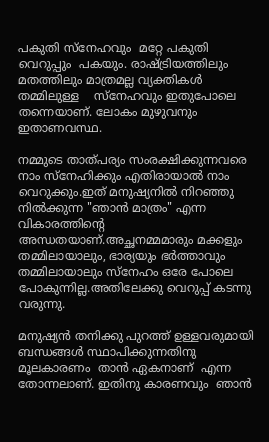പകുതി സ്നേഹവും  മറ്റേ പകുതി  വെറുപ്പും  പകയും. രാഷ്ട്രിയത്തിലും മതത്തിലും മാത്രമല്ല വ്യക്തികള്‍ തമ്മിലുള്ള    സ്നേഹവും ഇതുപോലെ തന്നെയാണ്. ലോകം മുഴുവനും ഇതാണവസ്ഥ.

നമ്മുടെ താത്പര്യം സംരക്ഷിക്കുന്നവരെ  നാം സ്നേഹിക്കും എതിരായാല്‍ നാം വെറുക്കും.ഇത് മനുഷ്യനില്‍ നിറഞ്ഞു നില്‍ക്കുന്ന "ഞാന്‍ മാത്രം" എന്ന വികാരത്തിന്‍റെ  അന്ധതയാണ്.അച്ഛനമ്മമാരും മക്കളും തമ്മിലായാലും, ഭാര്യയും ഭര്‍ത്താവും തമ്മിലായാലും സ്നേഹം ഒരേ പോലെ പോകുന്നില്ല.അതിലേക്കു വെറുപ്പ്‌ കടന്നു വരുന്നു.

മനുഷ്യന്‍ തനിക്കു പുറത്ത് ഉള്ളവരുമായി ബന്ധങ്ങള്‍ സ്ഥാപിക്കുന്നതിനു മൂലകാരണം  താന്‍ ഏകനാണ്  എന്ന തോന്നലാണ്. ഇതിനു കാരണവും  ഞാന്‍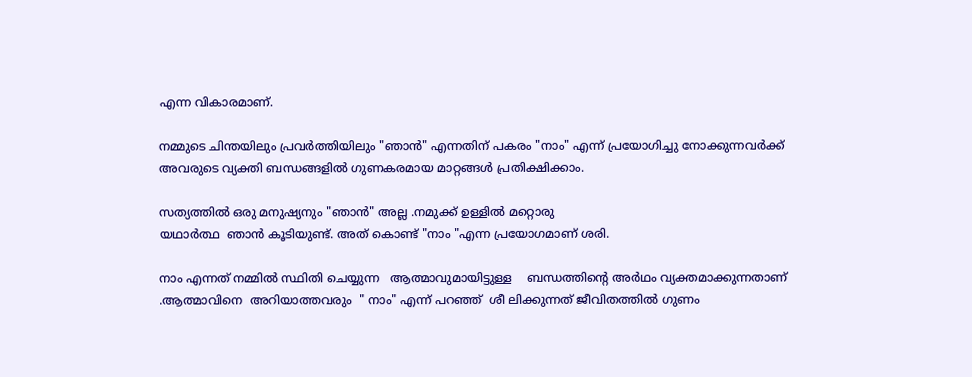എന്ന വികാരമാണ്.

നമ്മുടെ ചിന്തയിലും പ്രവര്‍ത്തിയിലും "ഞാന്‍" എന്നതിന് പകരം "നാം" എന്ന് പ്രയോഗിച്ചു നോക്കുന്നവര്‍ക്ക് അവരുടെ വ്യക്തി ബന്ധങ്ങളില്‍ ഗുണകരമായ മാറ്റങ്ങള്‍ പ്രതിക്ഷിക്കാം.

സത്യത്തില്‍ ഒരു മനുഷ്യനും "ഞാന്‍" അല്ല .നമുക്ക് ഉള്ളില്‍ മറ്റൊരു
യഥാര്‍ത്ഥ  ഞാന്‍ കൂടിയുണ്ട്. അത് കൊണ്ട് "നാം "എന്ന പ്രയോഗമാണ് ശരി.

നാം എന്നത് നമ്മില്‍ സ്ഥിതി ചെയ്യുന്ന   ആത്മാവുമായിട്ടുള്ള    ബന്ധത്തിന്‍റെ അര്‍ഥം വ്യക്തമാക്കുന്നതാണ് .ആത്മാവിനെ  അറിയാത്തവരും  " നാം" എന്ന് പറഞ്ഞ്  ശീ ലിക്കുന്നത് ജീവിതത്തില്‍ ഗുണം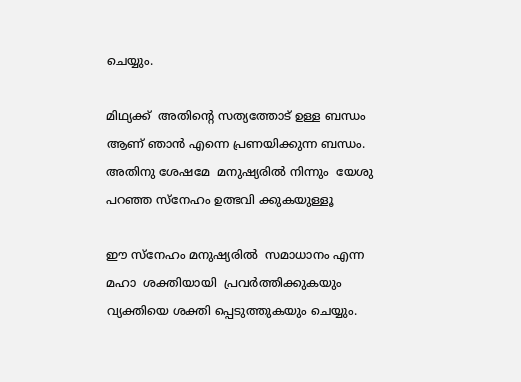ചെയ്യും.

മിഥ്യക്ക്  അതിന്‍റെ സത്യത്തോട് ഉള്ള ബന്ധം ആണ് ഞാന്‍ എന്നെ പ്രണയിക്കുന്ന ബന്ധം.
അതിനു ശേഷമേ  മനുഷ്യരില്‍ നിന്നും  യേശു പറഞ്ഞ സ്നേഹം ഉത്ഭവി ക്കുകയുള്ളൂ

ഈ സ്നേഹം മനുഷ്യരില്‍  സമാധാനം എന്ന  മഹാ  ശക്തിയായി  പ്രവര്‍ത്തിക്കുകയും  വ്യക്തിയെ ശക്തി പ്പെടുത്തുകയും ചെയ്യും.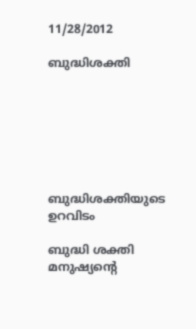11/28/2012

ബുദ്ധിശക്തി







ബുദ്ധിശക്തിയുടെ ഉറവിടം

ബുദ്ധി ശക്തി  മനുഷ്യന്‍റെ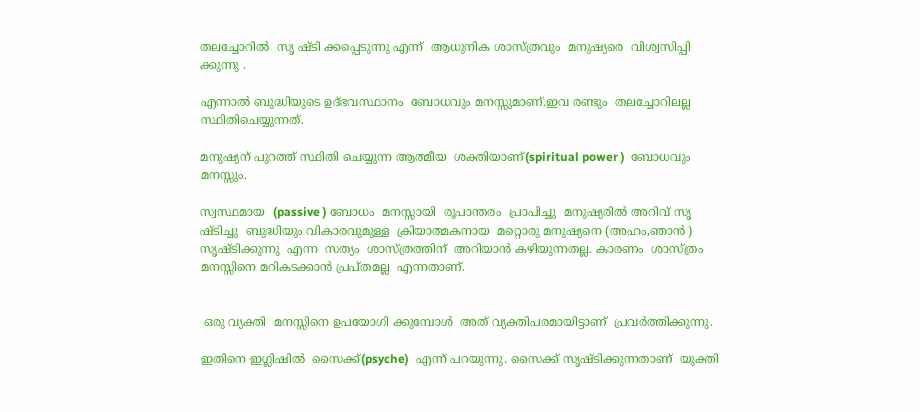തലച്ചോറില്‍  സൃ ഷ്ടി ക്കപ്പെടുന്നു എന്ന്  ആധുനിക ശാസ്ത്രവും  മനുഷ്യരെ  വിശ്വസിപ്പി ക്കുന്നു .

എന്നാല്‍ ബുദ്ധിയുടെ ഉദ്ഭവസ്ഥാനം  ബോധവും മനസ്സുമാണ്.ഇവ രണ്ടും  തലച്ചോറിലല്ല  സ്ഥിതിചെയ്യുന്നത്.

മനുഷ്യന് പുറത്ത് സ്ഥിതി ചെയ്യുന്ന ആത്മീയ  ശക്തിയാണ്(spiritual power )  ബോധവും  മനസ്സും.

സ്വസ്ഥമായ  (passive ) ബോധം  മനസ്സായി  രൂപാന്തരം  പ്രാപിച്ചു  മനുഷ്യരില്‍ അറിവ് സൃ ഷ്ടിച്ചു  ബുദ്ധിയും വികാരവുമുള്ള  ക്രിയാത്മകനായ  മറ്റൊരു മനുഷ്യനെ (അഹം,ഞാൻ ) സൃഷ്ടിക്കുന്നു  എന്ന  സത്യം  ശാസ്ത്രത്തിന്  അറിയാന്‍ കഴിയുന്നതല്ല. കാരണം  ശാസ്ത്രം മനസ്സിനെ മറികടക്കാന്‍ പ്രപ്തമല്ല  എന്നതാണ്.


 ഒരു വ്യക്തി  മനസ്സിനെ ഉപയോഗി ക്കുമ്പോള്‍  അത് വ്യക്തിപരമായിട്ടാണ്  പ്രവര്‍ത്തിക്കുന്നു.

ഇതിനെ ഇഗ്ലിഷില്‍  സൈക്ക്(psyche)  എന്ന് പറയുന്നു. സൈക്ക്‌ സൃഷ്ടിക്കുന്നതാണ്  യുക്തി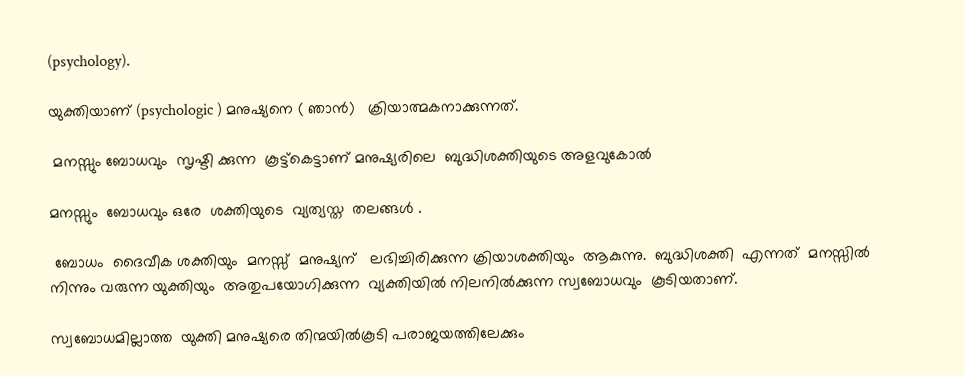(psychology).

യുക്തിയാണ് (psychologic ) മനുഷ്യനെ ( ഞാന്‍)   ക്രിയാത്മകനാക്കുന്നത്.

 മനസ്സും ബോധവും  സൃഷ്ടി ക്കുന്ന  കൂട്ട്കെട്ടാണ് മനുഷ്യരിലെ  ബുദ്ധിശക്തിയുടെ അളവുകോല്‍

മനസ്സും  ബോധവും ഒരേ  ശക്തിയുടെ  വ്യത്യസ്ത  തലങ്ങള്‍ .

 ബോധം  ദൈവീക ശക്തിയും  മനസ്സ്‌  മനുഷ്യന്   ലഭിച്ചിരിക്കുന്ന ക്രിയാശക്തിയും  ആകുന്നു.  ബുദ്ധിശക്തി  എന്നത്  മനസ്സില്‍ നിന്നും വരുന്ന യുക്തിയും  അതുപയോഗിക്കുന്ന  വ്യക്തിയില്‍ നിലനില്‍ക്കുന്ന സ്വബോധവും  കൂടിയതാണ്.

സ്വബോധമില്ലാത്ത  യുക്തി മനുഷ്യരെ തിന്മയിൽകൂടി പരാജയത്തിലേക്കും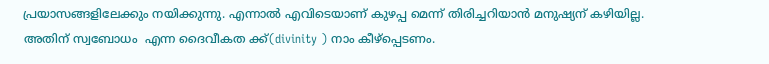പ്രയാസങ്ങളിലേക്കും നയിക്കുന്നു. എന്നാൽ എവിടെയാണ് കുഴപ്പ മെന്ന് തിരിച്ചറിയാൻ മനുഷ്യന് കഴിയില്ല. അതിന് സ്വബോധം  എന്ന ദൈവീകത ക്ക്(divinity ) നാം കീഴ്പ്പെടണം.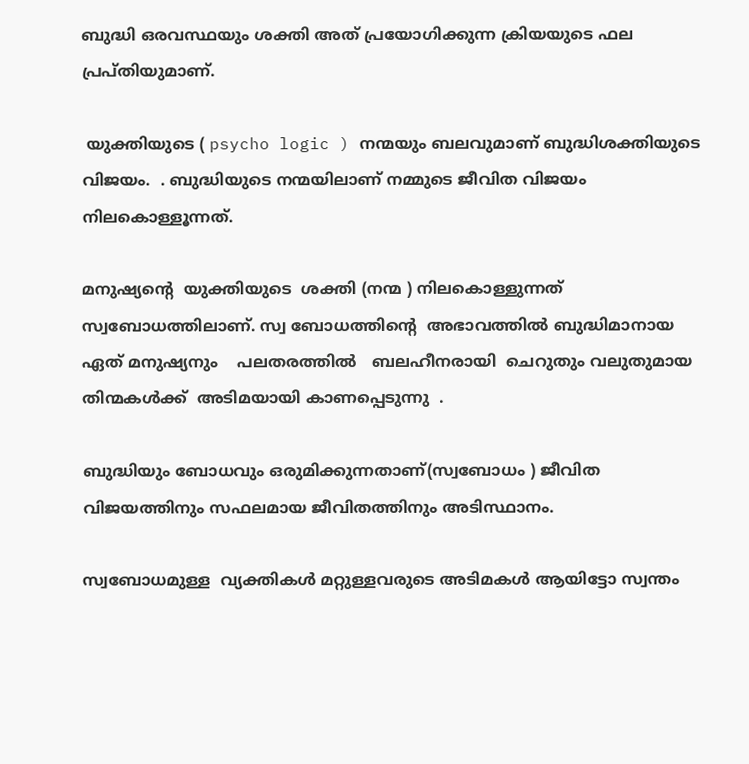ബുദ്ധി ഒരവസ്ഥയും ശക്തി അത് പ്രയോഗിക്കുന്ന ക്രിയയുടെ ഫല പ്രപ്തിയുമാണ്.

 യുക്തിയുടെ ( psycho logic ) നന്മയും ബലവുമാണ് ബുദ്ധിശക്തിയുടെ  വിജയം.  . ബുദ്ധിയുടെ നന്മയിലാണ് നമ്മുടെ ജീവിത വിജയം നിലകൊള്ളൂന്നത്.

മനുഷ്യന്‍റെ  യുക്തിയുടെ  ശക്തി (നന്മ ) നിലകൊള്ളുന്നത് സ്വബോധത്തിലാണ്. സ്വ ബോധത്തിന്‍റെ  അഭാവത്തില്‍ ബുദ്ധിമാനായ  ഏത് മനുഷ്യനും    പലതരത്തില്‍   ബലഹീനരായി  ചെറുതും വലുതുമായ  തിന്മകൾക്ക്  അടിമയായി കാണപ്പെടുന്നു  .

ബുദ്ധിയും ബോധവും ഒരുമിക്കുന്നതാണ്(സ്വബോധം ) ജീവിത വിജയത്തിനും സഫലമായ ജീവിതത്തിനും അടിസ്ഥാനം.

സ്വബോധമുള്ള  വ്യക്തികള്‍ മറ്റുള്ളവരുടെ അടിമകള്‍ ആയിട്ടോ സ്വന്തം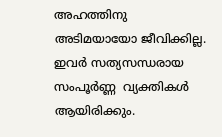അഹത്തിനു അടിമയായോ ജീവിക്കില്ല. ഇവര്‍ സത്യസന്ധരായ  സംപൂര്‍ണ്ണ  വ്യക്തികള്‍ ആയിരിക്കും.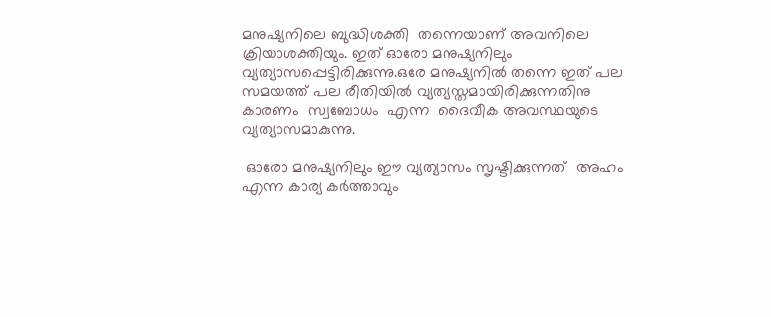മനുഷ്യനിലെ ബുദ്ധിശക്തി  തന്നെയാണ് അവനിലെ ക്രിയാശക്തിയും. ഇത് ഓരോ മനുഷ്യനിലും വ്യത്യാസപ്പെട്ടിരിക്കുന്നു.ഒരേ മനുഷ്യനില്‍ തന്നെ ഇത് പല സമയത്ത് പല രീതിയില്‍ വ്യത്യസ്തമായിരിക്കുന്നതിനു  കാരണം  സ്വബോധം  എന്ന  ദൈവീക അവസ്ഥയുടെ വ്യത്യാസമാകുന്നു.

 ഓരോ മനുഷ്യനിലും ഈ വ്യത്യാസം സൃഷ്ടിക്കുന്നത്  അഹം എന്ന കാര്യ കര്‍ത്താവും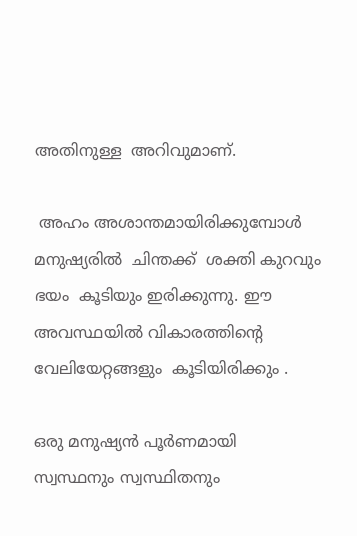അതിനുള്ള  അറിവുമാണ്.

 അഹം അശാന്തമായിരിക്കുമ്പോള്‍ മനുഷ്യരില്‍  ചിന്തക്ക്  ശക്തി കുറവും ഭയം  കൂടിയും ഇരിക്കുന്നു. ഈ അവസ്ഥയില്‍ വികാരത്തിന്‍റെ വേലിയേറ്റങ്ങളും  കൂടിയിരിക്കും .

ഒരു മനുഷ്യന്‍ പൂര്‍ണമായി സ്വസ്ഥനും സ്വസ്ഥിതനും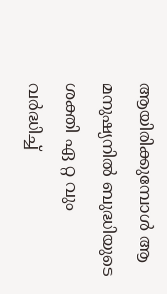ആയിരിക്കുമ്പോള്‍ ആ മനുഷ്യനില്‍ ബുദ്ധിയുടെ ശക്തി ഏ റ്റ വും വര്‍ദ്ധിച്ച്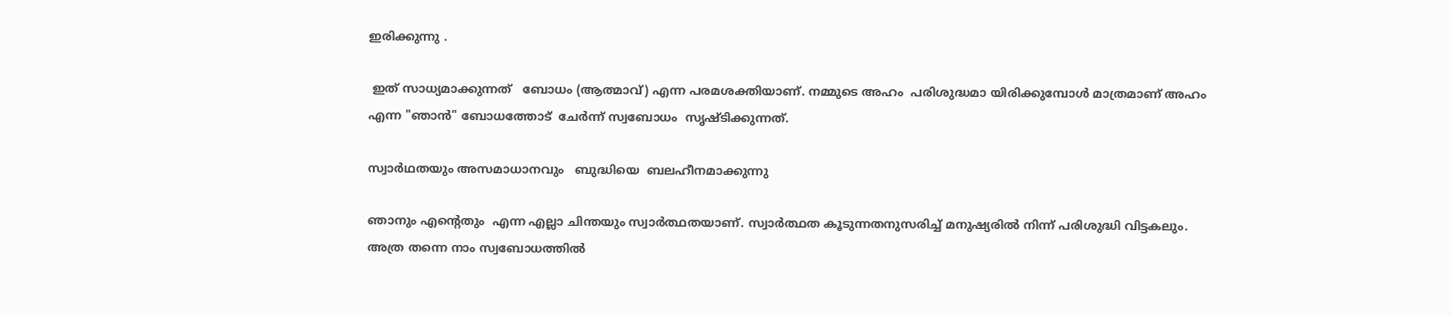ഇരിക്കുന്നു .

 ഇത് സാധ്യമാക്കുന്നത്   ബോധം (ആത്മാവ്) എന്ന പരമശക്തിയാണ്. നമ്മുടെ അഹം  പരിശുദ്ധമാ യിരിക്കുമ്പോള്‍ മാത്രമാണ് അഹം   എന്ന "ഞാന്‍" ബോധത്തോട്  ചേര്‍ന്ന് സ്വബോധം  സൃഷ്ടിക്കുന്നത്.

സ്വാര്‍ഥതയും അസമാധാനവും   ബുദ്ധിയെ  ബലഹീനമാക്കുന്നു

ഞാനും എന്‍റെതും  എന്ന എല്ലാ ചിന്തയും സ്വാര്‍ത്ഥതയാണ്. സ്വാര്‍ത്ഥത കൂടുന്നതനുസരിച്ച് മനുഷ്യരില്‍ നിന്ന് പരിശുദ്ധി വിട്ടകലും. അത്ര തന്നെ നാം സ്വബോധത്തില്‍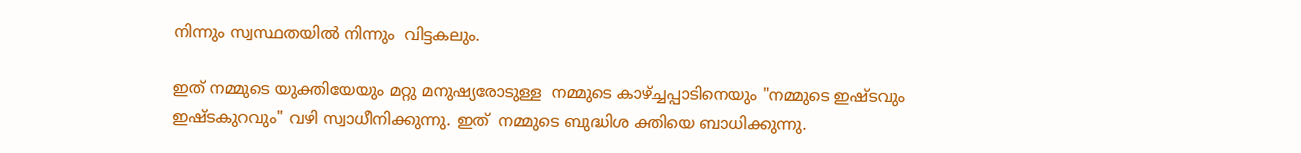നിന്നും സ്വസ്ഥതയില്‍ നിന്നും  വിട്ടകലും.

ഇത്‌ നമ്മുടെ യുക്തിയേയും മറ്റു മനുഷ്യരോടുള്ള  നമ്മുടെ കാഴ്ച്ചപ്പാടിനെയും "നമ്മുടെ ഇഷ്ടവും ഇഷ്ടകുറവും" വഴി സ്വാധീനിക്കുന്നു. ഇത്  നമ്മുടെ ബുദ്ധിശ ക്തിയെ ബാധിക്കുന്നു.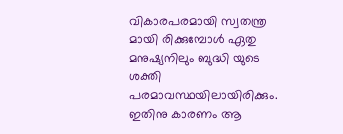വികാരപരമായി സ്വതന്ത്ര മായി രിക്കുമ്പോള്‍ ഏതു മനുഷ്യനിലും ബുദ്ധി യുടെ ശക്തി പരമാവസ്ഥയിലായിരിക്കും.  ഇതിനു കാരണം ആ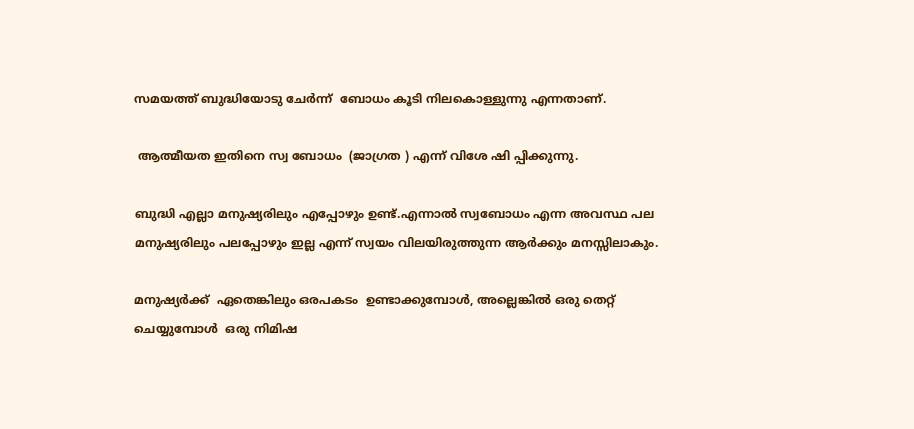സമയത്ത് ബുദ്ധിയോടു ചേര്‍ന്ന്  ബോധം കൂടി നിലകൊള്ളുന്നു എന്നതാണ്.

 ആത്മീയത ഇതിനെ സ്വ ബോധം  (ജാഗ്രത ) എന്ന് വിശേ ഷി പ്പിക്കുന്നു.

ബുദ്ധി എല്ലാ മനുഷ്യരിലും എപ്പോഴും ഉണ്ട്.എന്നാല്‍ സ്വബോധം എന്ന അവസ്ഥ പല മനുഷ്യരിലും പലപ്പോഴും ഇല്ല എന്ന് സ്വയം വിലയിരുത്തുന്ന ആര്‍ക്കും മനസ്സിലാകും.

മനുഷ്യർക്ക്‌  ഏതെങ്കിലും ഒരപകടം  ഉണ്ടാക്കുമ്പോള്‍, അല്ലെങ്കില്‍ ഒരു തെറ്റ് ചെയ്യുമ്പോള്‍  ഒരു നിമിഷ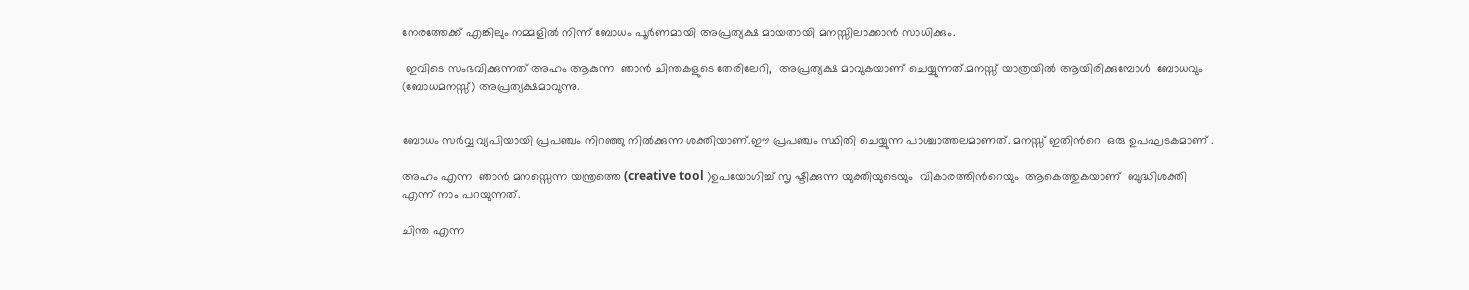നേരത്തേക്ക് എങ്കിലും നമ്മളില്‍ നിന്ന് ബോധം പൂര്‍ണമായി അപ്രത്യക്ഷ മായതായി മനസ്സിലാക്കാന്‍ സാധിക്കും.

 ഇവിടെ സംഭവിക്കുന്നത്‌ അഹം ആകുന്ന  ഞാന്‍ ചിന്തകളുടെ തേരിലേറി,  അപ്രത്യക്ഷ മാവുകയാണ് ചെയ്യുന്നത്.മനസ്സ് യാത്രയിൽ ആയിരിക്കുമ്പോൾ  ബോധവും (ബോധമനസ്സ്) അപ്രത്യക്ഷമാവുന്നു.


ബോധം സര്‍വ്വ വ്യപിയായി പ്രപഞ്ചം നിറഞ്ഞു നില്‍ക്കുന്ന ശക്തിയാണ്.ഈ പ്രപഞ്ചം സ്ഥിതി ചെയ്യുന്ന പാശ്ചാത്തലമാണത്. മനസ്സ് ഇതിൻറെ  ഒരു ഉപഘടകമാണ്‌ .

അഹം എന്ന  ഞാന്‍ മനസ്സെന്ന യന്ത്രത്തെ (creative tool )ഉപയോഗിച്ച് സൃ ഷ്ടിക്കുന്ന യുക്തിയുടെയും  വികാരത്തിന്‍റെയും  ആകെത്തുകയാണ്  ബുദ്ധിശക്തി  എന്ന് നാം പറയുന്നത്.

ചിന്ത എന്ന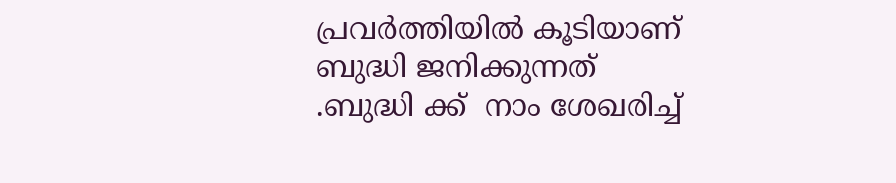പ്രവര്‍ത്തിയില്‍ കൂടിയാണ് ബുദ്ധി ജനിക്കുന്നത് .ബുദ്ധി ക്ക്  നാം ശേഖരിച്ച്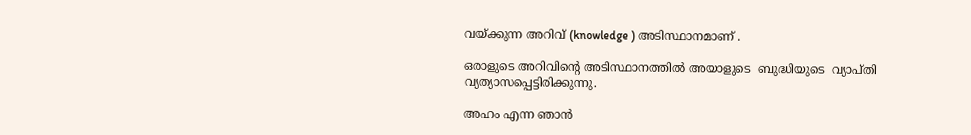വയ്ക്കുന്ന അറിവ് (knowledge ) അടിസ്ഥാനമാണ് .

ഒരാളുടെ അറിവിന്‍റെ അടിസ്ഥാനത്തില്‍ അയാളുടെ  ബുദ്ധിയുടെ  വ്യാപ്തി വ്യത്യാസപ്പെട്ടിരിക്കുന്നു.

അഹം എന്ന ഞാന്‍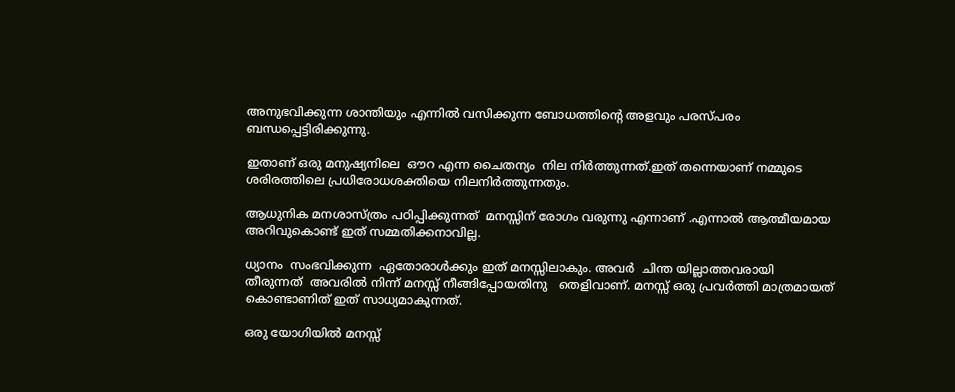അനുഭവിക്കുന്ന ശാന്തിയും എന്നില്‍ വസിക്കുന്ന ബോധത്തിന്‍റെ അളവും പരസ്പരം ബന്ധപ്പെട്ടിരിക്കുന്നു.

ഇതാണ് ഒരു മനുഷ്യനിലെ  ഔറ എന്ന ചൈതന്യം  നില നിര്‍ത്തുന്നത്.ഇത് തന്നെയാണ് നമ്മുടെ ശരിരത്തിലെ പ്രധിരോധശക്തിയെ നിലനിര്‍ത്തുന്നതും.

ആധുനിക മനശാസ്ത്രം പഠിപ്പിക്കുന്നത്‌  മനസ്സിന് രോഗം വരുന്നു എന്നാണ് .എന്നാല്‍ ആത്മീയമായ അറിവുകൊണ്ട്‌ ഇത് സമ്മതിക്കനാവില്ല.

ധ്യാനം  സംഭവിക്കുന്ന  ഏതോരാള്‍ക്കും ഇത് മനസ്സിലാകും. അവര്‍  ചിന്ത യില്ലാത്തവരായി  തീരുന്നത്  അവരില്‍ നിന്ന് മനസ്സ് നീങ്ങിപ്പോയതിനു   തെളിവാണ്. മനസ്സ് ഒരു പ്രവര്‍ത്തി മാത്രമായത് കൊണ്ടാണിത് ഇത് സാധ്യമാകുന്നത്.

ഒരു യോഗിയില്‍ മനസ്സ്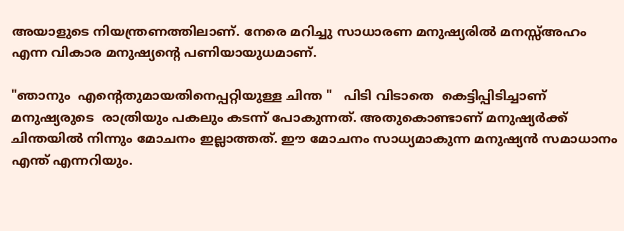അയാളുടെ നിയന്ത്രണത്തിലാണ്. നേരെ മറിച്ചു സാധാരണ മനുഷ്യരില്‍ മനസ്സ്അഹം എന്ന വികാര മനുഷ്യന്‍റെ പണിയായുധമാണ്.

"ഞാനും  എന്‍റെതുമായതിനെപ്പറ്റിയുള്ള ചിന്ത "   പിടി വിടാതെ  കെട്ടിപ്പിടിച്ചാണ് മനുഷ്യരുടെ  രാത്രിയും പകലും കടന്ന് പോകുന്നത്. അതുകൊണ്ടാണ് മനുഷ്യര്‍ക്ക്‌ ചിന്തയില്‍ നിന്നും മോചനം ഇല്ലാത്തത്. ഈ മോചനം സാധ്യമാകുന്ന മനുഷ്യന്‍ സമാധാനം എന്ത് എന്നറിയും.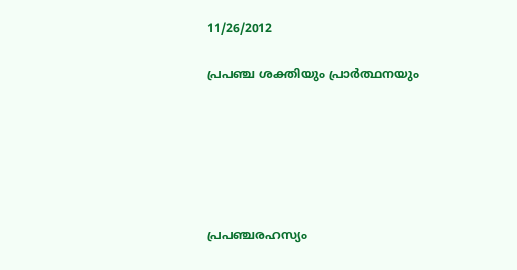11/26/2012

പ്രപഞ്ച ശക്തിയും പ്രാര്‍ത്ഥനയും






പ്രപഞ്ചരഹസ്യം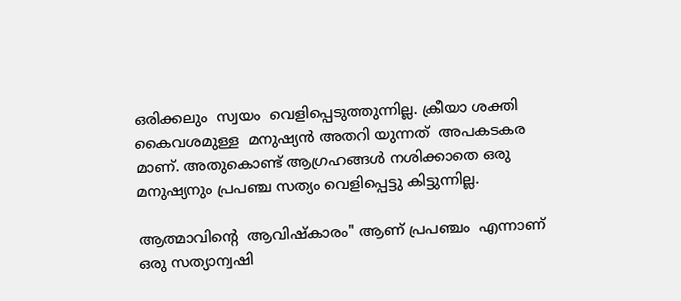ഒരിക്കലും  സ്വയം  വെളിപ്പെടുത്തുന്നില്ല. ക്രീയാ ശക്തി
കൈവശമുള്ള  മനുഷ്യൻ അതറി യുന്നത്‌  അപകടകര മാണ്. അതുകൊണ്ട് ആഗ്രഹങ്ങൾ നശിക്കാതെ ഒരു മനുഷ്യനും പ്രപഞ്ച സത്യം വെളിപ്പെട്ടു കിട്ടുന്നില്ല.

ആത്മാവിന്‍റെ  ആവിഷ്കാരം" ആണ് പ്രപഞ്ചം  എന്നാണ്  ഒരു സത്യാന്വഷി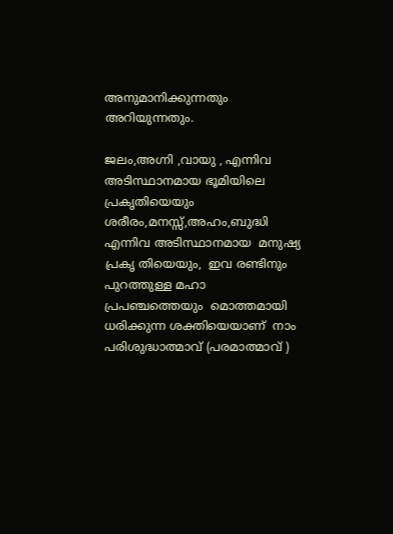അനുമാനിക്കുന്നതും അറിയുന്നതും.

ജലം,അഗ്നി ,വായു , എന്നിവ  അടിസ്ഥാനമായ ഭൂമിയിലെ   പ്രകൃതിയെയും
ശരീരം,മനസ്സ്,അഹം,ബുദ്ധി  എന്നിവ അടിസ്ഥാനമായ  മനുഷ്യ പ്രകൃ തിയെയും,  ഇവ രണ്ടിനും  പുറത്തുള്ള മഹാ പ്രപഞ്ചത്തെയും  മൊത്തമായി ധരിക്കുന്ന ശക്തിയെയാണ്  നാം  പരിശുദ്ധാത്മാവ് (പരമാത്മാവ് )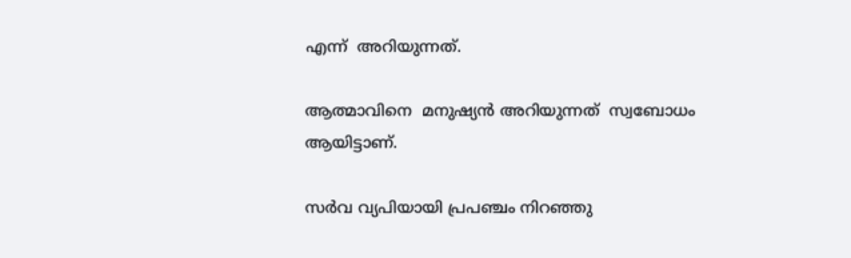എന്ന്  അറിയുന്നത്.

ആത്മാവിനെ  മനുഷ്യന്‍ അറിയുന്നത്  സ്വബോധം  ആയിട്ടാണ്.

സര്‍വ വ്യപിയായി പ്രപഞ്ചം നിറഞ്ഞു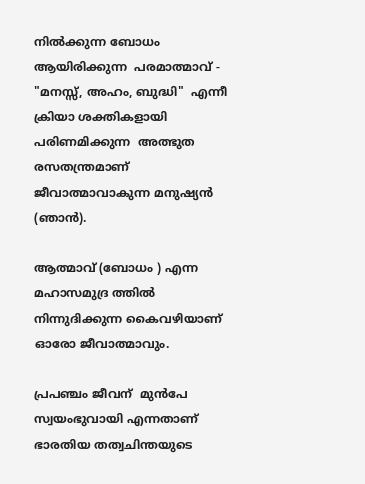നില്‍ക്കുന്ന ബോധം ആയിരിക്കുന്ന  പരമാത്മാവ് - "മനസ്സ്, അഹം, ബുദ്ധി"  എന്നീ ക്രിയാ ശക്തികളായി പരിണമിക്കുന്ന  അത്ഭുത  രസതന്ത്രമാണ് ജീവാത്മാവാകുന്ന മനുഷ്യന്‍ (ഞാന്‍).

ആത്മാവ് (ബോധം ) എന്ന മഹാസമുദ്ര ത്തില്‍ നിന്നുദിക്കുന്ന കൈവഴിയാണ് ഓരോ ജീവാത്മാവും.

പ്രപഞ്ചം ജീവന്  മുന്‍പേ സ്വയംഭുവായി എന്നതാണ്  ഭാരതിയ തത്വചിന്തയുടെ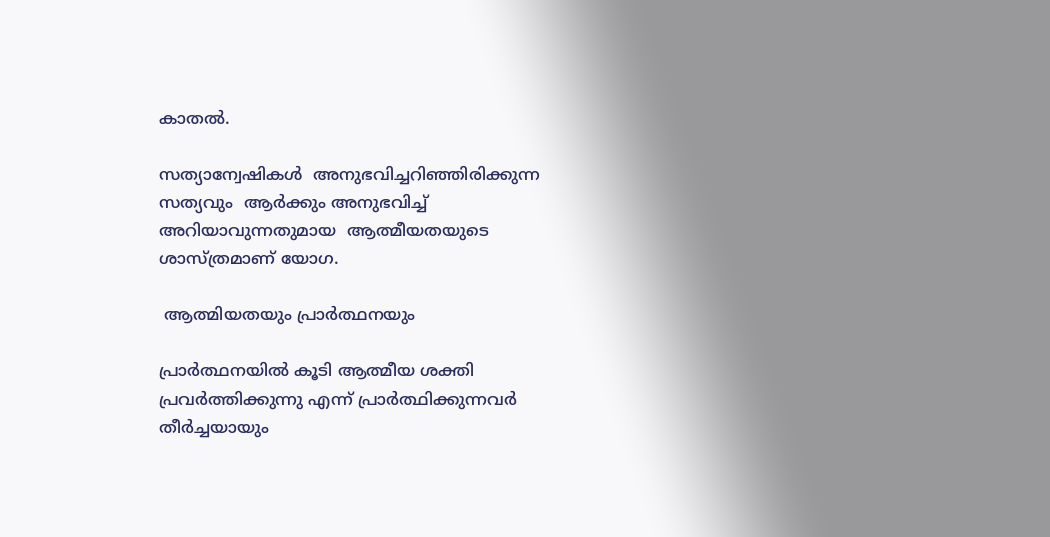കാതല്‍.

സത്യാന്വേഷികള്‍  അനുഭവിച്ചറിഞ്ഞിരിക്കുന്ന സത്യവും  ആര്‍ക്കും അനുഭവിച്ച് അറിയാവുന്നതുമായ  ആത്മീയതയുടെ ശാസ്ത്രമാണ് യോഗ.

 ആത്മിയതയും പ്രാര്‍ത്ഥനയും

പ്രാര്‍ത്ഥനയില്‍ കൂടി ആത്മീയ ശക്തി പ്രവര്‍ത്തിക്കുന്നു എന്ന് പ്രാര്‍ത്ഥിക്കുന്നവര്‍ തീര്‍ച്ചയായും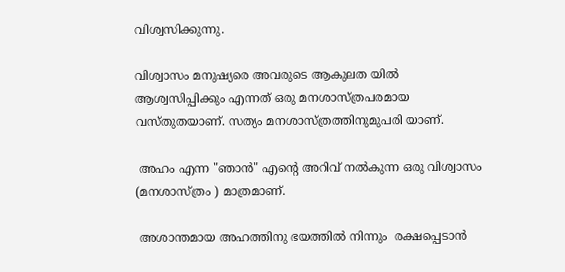വിശ്വസിക്കുന്നു.

വിശ്വാസം മനുഷ്യരെ അവരുടെ ആകുലത യില്‍  ആശ്വസിപ്പിക്കും എന്നത് ഒരു മനശാസ്ത്രപരമായ  വസ്തുതയാണ്. സത്യം മനശാസ്ത്രത്തിനുമുപരി യാണ്.

 അഹം എന്ന "ഞാന്‍" എന്‍റെ അറിവ് നല്‍കുന്ന ഒരു വിശ്വാസം (മനശാസ്ത്രം ) മാത്രമാണ്.

 അശാന്തമായ അഹത്തിനു ഭയത്തില്‍ നിന്നും  രക്ഷപ്പെടാന്‍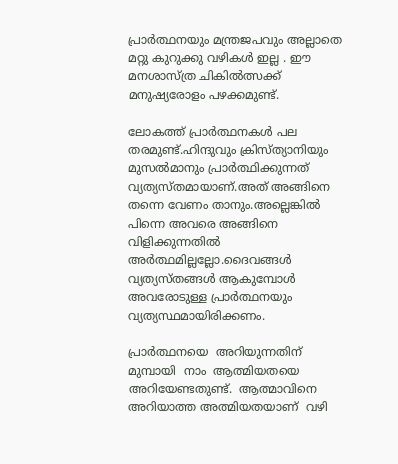പ്രാര്‍ത്ഥനയും മന്ത്രജപവും അല്ലാതെ  മറ്റു കുറുക്കു വഴികള്‍ ഇല്ല . ഈ മനശാസ്ത്ര ചികില്‍ത്സക്ക്  മനുഷ്യരോളം പഴക്കമുണ്ട്.

ലോകത്ത് പ്രാര്‍ത്ഥനകള്‍ പല തരമുണ്ട്.ഹിന്ദുവും ക്രിസ്ത്യാനിയും മുസല്‍മാനും പ്രാര്‍ത്ഥിക്കുന്നത്‌ വ്യത്യസ്തമായാണ്.അത് അങ്ങിനെ തന്നെ വേണം താനും.അല്ലെങ്കില്‍ പിന്നെ അവരെ അങ്ങിനെ വിളിക്കുന്നതില്‍ അര്‍ത്ഥമില്ലല്ലോ.ദൈവങ്ങള്‍ വ്യത്യസ്തങ്ങള്‍ ആകുമ്പോള്‍ അവരോടുള്ള പ്രാര്‍ത്ഥനയും വ്യത്യസ്ഥമായിരിക്കണം.

പ്രാര്‍ത്ഥനയെ  അറിയുന്നതിന്  മുമ്പായി  നാം  ആത്മിയതയെ അറിയേണ്ടതുണ്ട്.  ആത്മാവിനെ അറിയാത്ത അത്മിയതയാണ്  വഴി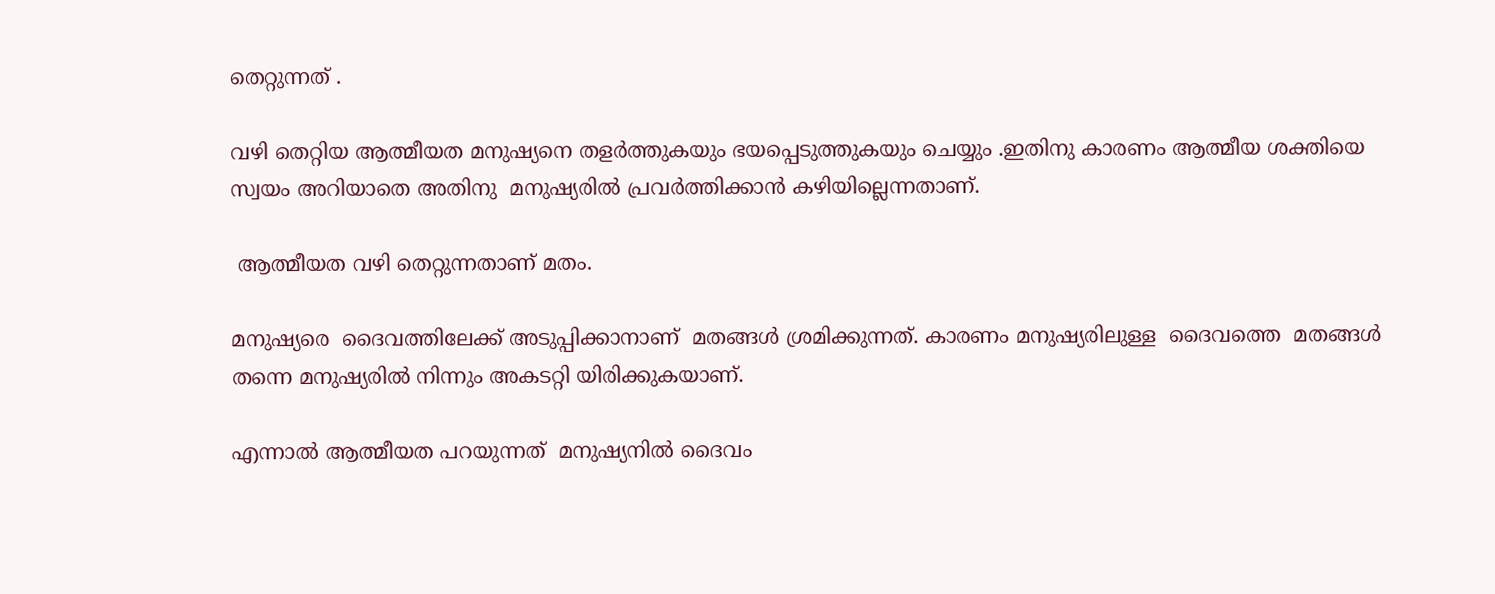തെറ്റുന്നത് .

വഴി തെറ്റിയ ആത്മീയത മനുഷ്യനെ തളര്‍ത്തുകയും ഭയപ്പെടുത്തുകയും ചെയ്യും .ഇതിനു കാരണം ആത്മീയ ശക്തിയെ സ്വയം അറിയാതെ അതിനു  മനുഷ്യരില്‍ പ്രവര്‍ത്തിക്കാന്‍ കഴിയില്ലെന്നതാണ്.

 ആത്മീയത വഴി തെറ്റുന്നതാണ് മതം.

മനുഷ്യരെ  ദൈവത്തിലേക്ക് അടുപ്പിക്കാനാണ്  മതങ്ങള്‍ ശ്രമിക്കുന്നത്. കാരണം മനുഷ്യരിലുള്ള  ദൈവത്തെ  മതങ്ങള്‍ തന്നെ മനുഷ്യരില്‍ നിന്നും അകടറ്റി യിരിക്കുകയാണ്.

എന്നാല്‍ ആത്മീയത പറയുന്നത്  മനുഷ്യനില്‍ ദൈവം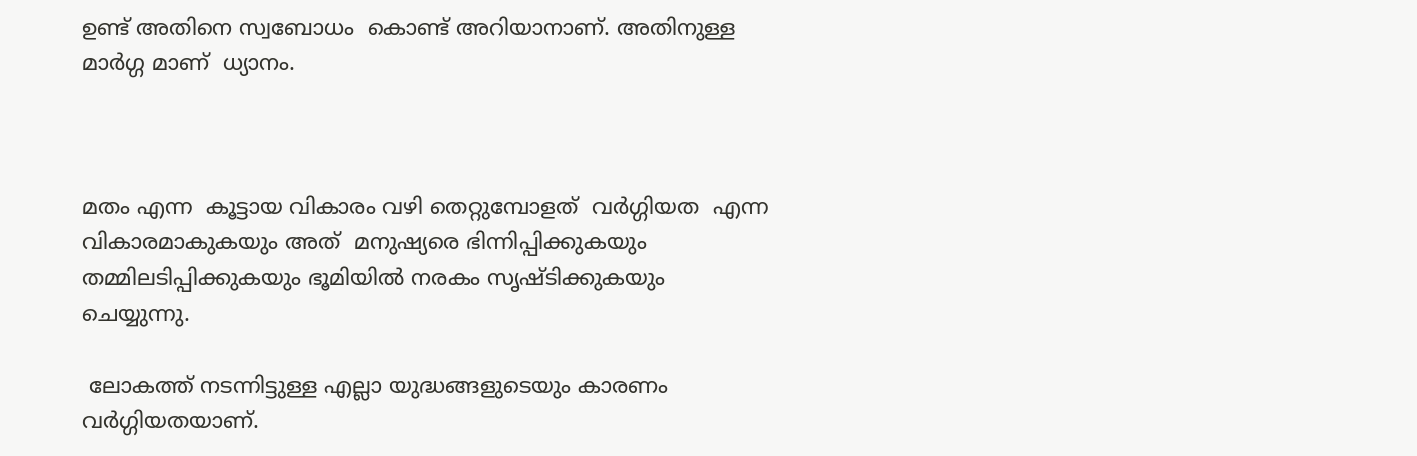ഉണ്ട് അതിനെ സ്വബോധം  കൊണ്ട് അറിയാനാണ്. അതിനുള്ള മാര്‍ഗ്ഗ മാണ്  ധ്യാനം.



മതം എന്ന  കൂട്ടായ വികാരം വഴി തെറ്റുമ്പോളത്  വര്‍ഗ്ഗിയത  എന്ന  വികാരമാകുകയും അത്  മനുഷ്യരെ ഭിന്നിപ്പിക്കുകയും തമ്മിലടിപ്പിക്കുകയും ഭൂമിയില്‍ നരകം സൃഷ്ടിക്കുകയും  ചെയ്യുന്നു.

 ലോകത്ത് നടന്നിട്ടുള്ള എല്ലാ യുദ്ധങ്ങളുടെയും കാരണം വര്‍ഗ്ഗിയതയാണ്.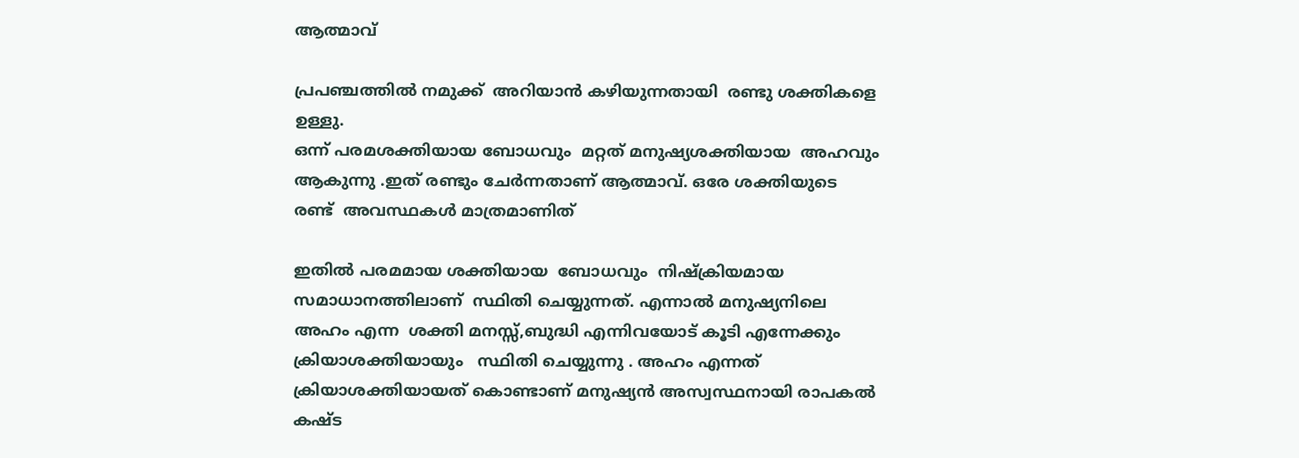ആത്മാവ്

പ്രപഞ്ചത്തില്‍ നമുക്ക്  അറിയാന്‍ കഴിയുന്നതായി  രണ്ടു ശക്തികളെ  ഉള്ളു.
ഒന്ന് പരമശക്തിയായ ബോധവും  മറ്റത് മനുഷ്യശക്തിയായ  അഹവും ആകുന്നു .ഇത് രണ്ടും ചേര്‍ന്നതാണ് ആത്മാവ്. ഒരേ ശക്തിയുടെ രണ്ട്  അവസ്ഥകള്‍ മാത്രമാണിത്

ഇതില്‍ പരമമായ ശക്തിയായ  ബോധവും  നിഷ്ക്രിയമായ സമാധാനത്തിലാണ്  സ്ഥിതി ചെയ്യുന്നത്. എന്നാല്‍ മനുഷ്യനിലെ അഹം എന്ന  ശക്തി മനസ്സ്,ബുദ്ധി എന്നിവയോട് കൂടി എന്നേക്കും  ക്രിയാശക്തിയായും   സ്ഥിതി ചെയ്യുന്നു . അഹം എന്നത് ക്രിയാശക്തിയായത്‌ കൊണ്ടാണ് മനുഷ്യന്‍ അസ്വസ്ഥനായി രാപകല്‍ കഷ്ട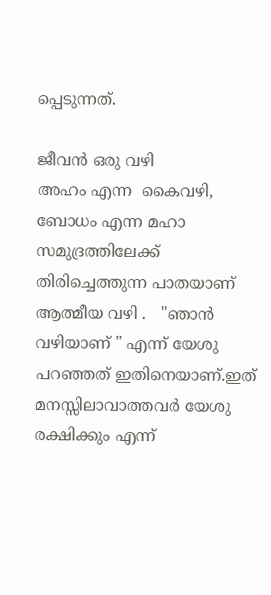പ്പെടുന്നത്.

ജീവന്‍ ഒരു വഴി
അഹം എന്ന  കൈവഴി, ബോധം എന്ന മഹാ സമുദ്രത്തിലേക്ക്  തിരിച്ചെത്തുന്ന പാതയാണ് ആത്മീയ വഴി .   "ഞാന്‍ വഴിയാണ് " എന്ന് യേശു പറഞ്ഞത് ഇതിനെയാണ്.ഇത് മനസ്സിലാവാത്തവര്‍ യേശു രക്ഷിക്കും എന്ന്‍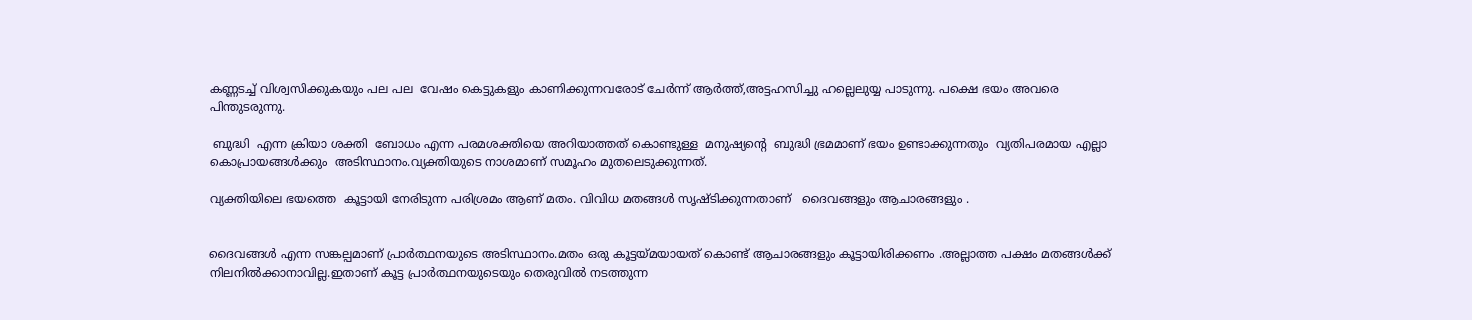കണ്ണടച്ച് വിശ്വസിക്കുകയും പല പല  വേഷം കെട്ടുകളും കാണിക്കുന്നവരോട് ചേര്‍ന്ന് ആര്‍ത്ത്,അട്ടഹസിച്ചു ഹല്ലെലുയ്യ പാടുന്നു. പക്ഷെ ഭയം അവരെ പിന്തുടരുന്നു.

 ബുദ്ധി  എന്ന ക്രിയാ ശക്തി  ബോധം എന്ന പരമശക്തിയെ അറിയാത്തത് കൊണ്ടുള്ള  മനുഷ്യന്‍റെ  ബുദ്ധി ഭ്രമമാണ് ഭയം ഉണ്ടാക്കുന്നതും  വ്യതിപരമായ എല്ലാ കൊപ്രായങ്ങള്‍ക്കും  അടിസ്ഥാനം.വ്യക്തിയുടെ നാശമാണ് സമൂഹം മുതലെടുക്കുന്നത്.

വ്യക്തിയിലെ ഭയത്തെ  കൂട്ടായി നേരിടുന്ന പരിശ്രമം ആണ് മതം. വിവിധ മതങ്ങള്‍ സൃഷ്ടിക്കുന്നതാണ്   ദൈവങ്ങളും ആചാരങ്ങളും .


ദൈവങ്ങള്‍ എന്ന സങ്കല്പമാണ് പ്രാര്‍ത്ഥനയുടെ അടിസ്ഥാനം.മതം ഒരു കൂട്ടയ്മയായത് കൊണ്ട് ആചാരങ്ങളും കൂട്ടായിരിക്കണം .അല്ലാത്ത പക്ഷം മതങ്ങള്‍ക്ക് നിലനില്‍ക്കാനാവില്ല.ഇതാണ് കൂട്ട പ്രാര്‍ത്ഥനയുടെയും തെരുവില്‍ നടത്തുന്ന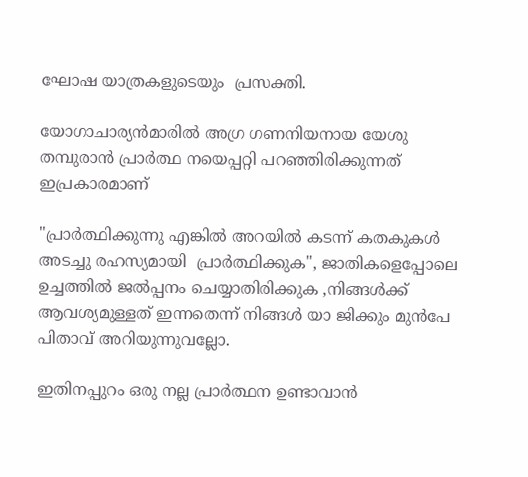ഘോഷ യാത്രകളുടെയും  പ്രസക്തി.

യോഗാചാര്യന്‍മാരില്‍ അഗ്ര ഗണനിയനായ യേശു തമ്പുരാന്‍ പ്രാര്‍ത്ഥ നയെപ്പറ്റി പറഞ്ഞിരിക്കുന്നത് ഇപ്രകാരമാണ്

"പ്രാര്‍ത്ഥിക്കുന്നു എങ്കില്‍ അറയില്‍ കടന്ന് കതകുകള്‍ അടച്ചു രഹസ്യമായി  പ്രാര്‍ത്ഥിക്കുക", ജാതികളെപ്പോലെ ഉച്ചത്തില്‍ ജല്‍പ്പനം ചെയ്യാതിരിക്കുക ,നിങ്ങള്‍ക്ക് ആവശ്യമുള്ളത് ഇന്നതെന്ന് നിങ്ങള്‍ യാ ജിക്കും മുന്‍പേ  പിതാവ് അറിയുന്നുവല്ലോ.

ഇതിനപ്പുറം ഒരു നല്ല പ്രാര്‍ത്ഥന ഉണ്ടാവാന്‍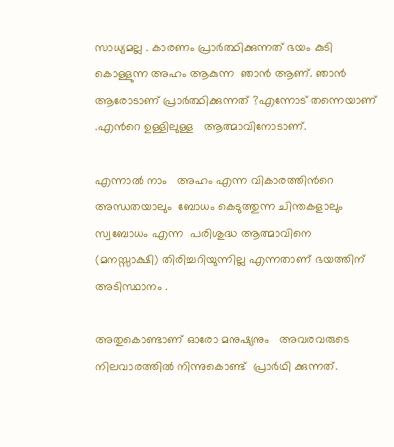സാധ്യമല്ല . കാരണം പ്രാര്‍ത്ഥിക്കുന്നത്‌ ഭയം കുടി കൊള്ളുന്ന അഹം ആകുന്ന  ഞാന്‍ ആണ്. ഞാന്‍ ആരോടാണ് പ്രാര്‍ത്ഥിക്കുന്നത്‌ ?എന്നോട് തന്നെയാണ് .എന്‍റെ ഉള്ളിലുള്ള   ആത്മാവിനോടാണ്.

എന്നാല്‍ നാം   അഹം എന്ന വികാരത്തിന്‍റെ അന്ധതയാലും  ബോധം കെടുത്തുന്ന ചിന്തകളാലും സ്വബോധം എന്ന  പരിശുദ്ധ ആത്മാവിനെ  (മനസ്സാക്ഷി) തിരിച്ചറിയുന്നില്ല എന്നതാണ് ഭയത്തിന് അടിസ്ഥാനം .

അതുകൊണ്ടാണ് ഓരോ മനുഷ്യനും   അവരവരുടെ നിലവാരത്തില്‍ നിന്നുകൊണ്ട്  പ്രാര്‍ഥി ക്കുന്നത്.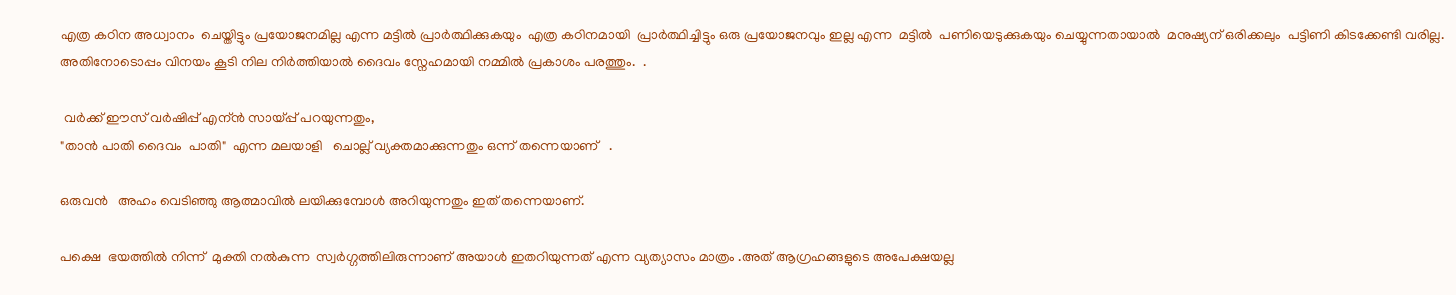എത്ര കഠിന അധ്വാനം  ചെയ്തിട്ടും പ്രയോജനമില്ല എന്ന മട്ടില്‍ പ്രാര്‍ത്ഥിക്കുകയും  എത്ര കഠിനമായി  പ്രാര്‍ത്ഥിച്ചിട്ടും ഒരു പ്രയോജനവും ഇല്ല എന്ന  മട്ടില്‍  പണിയെടുക്കുകയും ചെയ്യുന്നതായാല്‍  മനുഷ്യന് ഒരിക്കലും  പട്ടിണി കിടക്കേണ്ടി വരില്ല. അതിനോടൊപ്പം വിനയം കൂടി നില നിര്‍ത്തിയാല്‍ ദൈവം സ്നേഹമായി നമ്മില്‍ പ്രകാശം പരത്തും.  .

 വര്‍ക്ക് ഈസ് വര്‍ഷിപ്പ് എന്ന്‍ സായ്പ്പ് പറയുന്നതും,
"താന്‍ പാതി ദൈവം  പാതി"  എന്ന മലയാളി   ചൊല്ല് വ്യക്തമാക്കുന്നതും ഒന്ന് തന്നെയാണ്   .

ഒരുവന്‍   അഹം വെടിഞ്ഞു ആത്മാവില്‍ ലയിക്കുമ്പോള്‍ അറിയുന്നതും ഇത് തന്നെയാണ്.

പക്ഷെ  ഭയത്തില്‍ നിന്ന്  മുക്തി നല്‍കുന്ന  സ്വര്‍ഗ്ഗത്തിലിരുന്നാണ് അയാള്‍ ഇതറിയുന്നത് എന്ന വ്യത്യാസം മാത്രം .അത് ആഗ്രഹങ്ങളുടെ അപേക്ഷയല്ല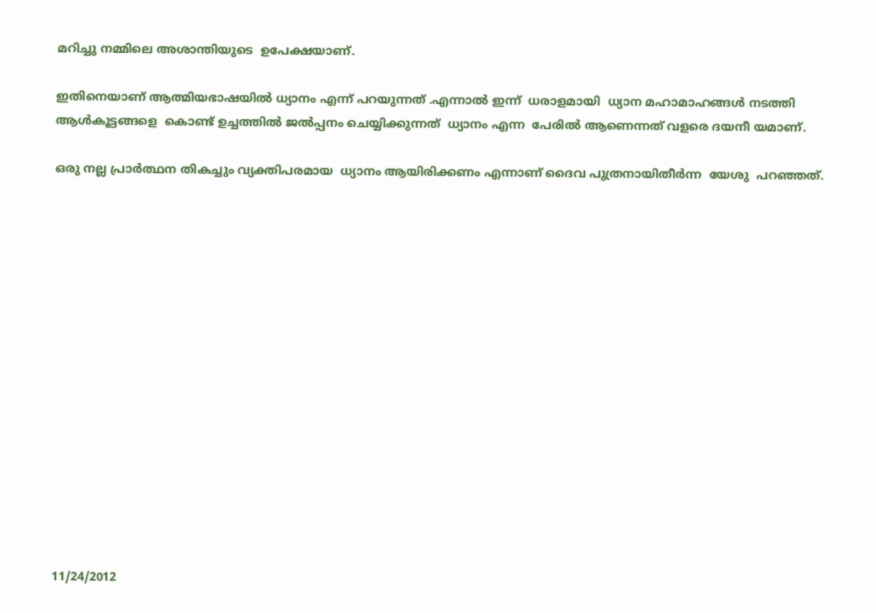മറിച്ചു നമ്മിലെ അശാന്തിയുടെ  ഉപേക്ഷയാണ്.

ഇതിനെയാണ് ആത്മിയഭാഷയില്‍ ധ്യാനം എന്ന് പറയുന്നത് .എന്നാല്‍ ഇന്ന്‍  ധരാളമായി  ധ്യാന മഹാമാഹങ്ങള്‍ നടത്തി ആള്‍കൂട്ടങ്ങളെ  കൊണ്ട് ഉച്ചത്തില്‍ ജല്‍പ്പനം ചെയ്യിക്കുന്നത്  ധ്യാനം എന്ന  പേരില്‍ ആണെന്നത് വളരെ ദയനീ യമാണ്.

ഒരു നല്ല പ്രാര്‍ത്ഥന തികച്ചും വ്യക്തിപരമായ  ധ്യാനം ആയിരിക്കണം എന്നാണ് ദൈവ പുത്രനായിതീര്‍ന്ന  യേശു  പറഞ്ഞത്.
















11/24/2012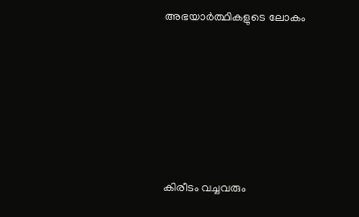അഭയാര്‍ത്ഥികളുടെ ലോകം









കിരീടം വച്ചവരും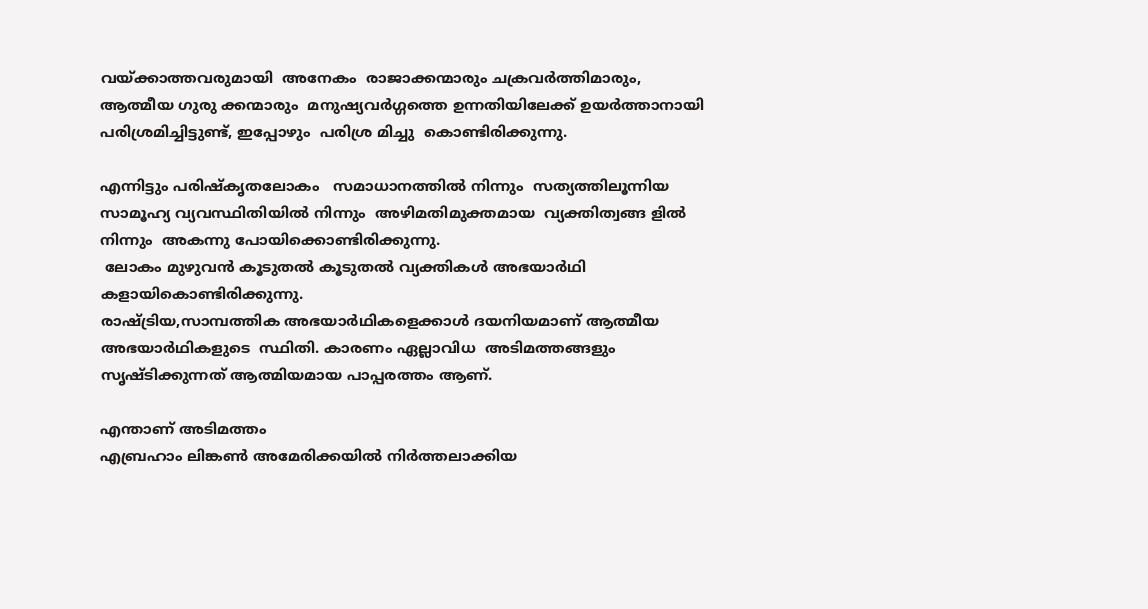വയ്ക്കാത്തവരുമായി  അനേകം  രാജാക്കന്മാരും ചക്രവര്‍ത്തിമാരും, ആത്മീയ ഗുരു ക്കന്മാരും  മനുഷ്യവര്‍ഗ്ഗത്തെ ഉന്നതിയിലേക്ക് ഉയര്‍ത്താനായി പരിശ്രമിച്ചിട്ടുണ്ട്, ഇപ്പോഴും  പരിശ്ര മിച്ചു  കൊണ്ടിരിക്കുന്നു.

എന്നിട്ടും പരിഷ്കൃതലോകം   സമാധാനത്തില്‍ നിന്നും  സത്യത്തിലൂന്നിയ സാമൂഹ്യ വ്യവസ്ഥിതിയില്‍ നിന്നും  അഴിമതിമുക്തമായ  വ്യക്തിത്വങ്ങ ളില്‍ നിന്നും  അകന്നു പോയിക്കൊണ്ടിരിക്കുന്നു.
 ലോകം മുഴുവന്‍ കൂടുതല്‍ കൂടുതല്‍ വ്യക്തികള്‍ അഭയാര്‍ഥി കളായികൊണ്ടിരിക്കുന്നു.
രാഷ്ട്രിയ,സാമ്പത്തിക അഭയാര്‍ഥികളെക്കാള്‍ ദയനിയമാണ് ആത്മീയ അഭയാര്‍ഥികളുടെ  സ്ഥിതി. കാരണം ഏല്ലാവിധ  അടിമത്തങ്ങളും സൃഷ്ടിക്കുന്നത് ആത്മിയമായ പാപ്പരത്തം ആണ്.

എന്താണ് അടിമത്തം
എബ്രഹാം ലിങ്കണ്‍ അമേരിക്കയില്‍ നിര്‍ത്തലാക്കിയ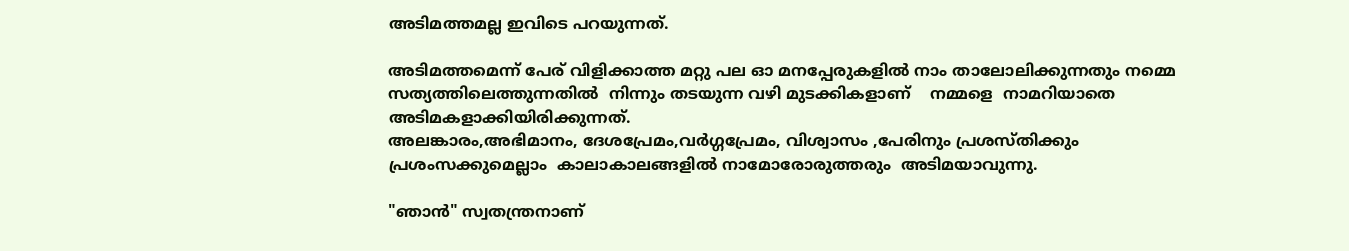അടിമത്തമല്ല ഇവിടെ പറയുന്നത്.

അടിമത്തമെന്ന് പേര് വിളിക്കാത്ത മറ്റു പല ഓ മനപ്പേരുകളില്‍ നാം താലോലിക്കുന്നതും നമ്മെ സത്യത്തിലെത്തുന്നതില്‍  നിന്നും തടയുന്ന വഴി മുടക്കികളാണ്    നമ്മളെ  നാമറിയാതെ അടിമകളാക്കിയിരിക്കുന്നത്.
അലങ്കാരം,അഭിമാനം, ദേശപ്രേമം,വര്‍ഗ്ഗപ്രേമം, വിശ്വാസം ,പേരിനും പ്രശസ്തിക്കും പ്രശംസക്കുമെല്ലാം  കാലാകാലങ്ങളില്‍ നാമോരോരുത്തരും  അടിമയാവുന്നു.

"ഞാന്‍" സ്വതന്ത്രനാണ്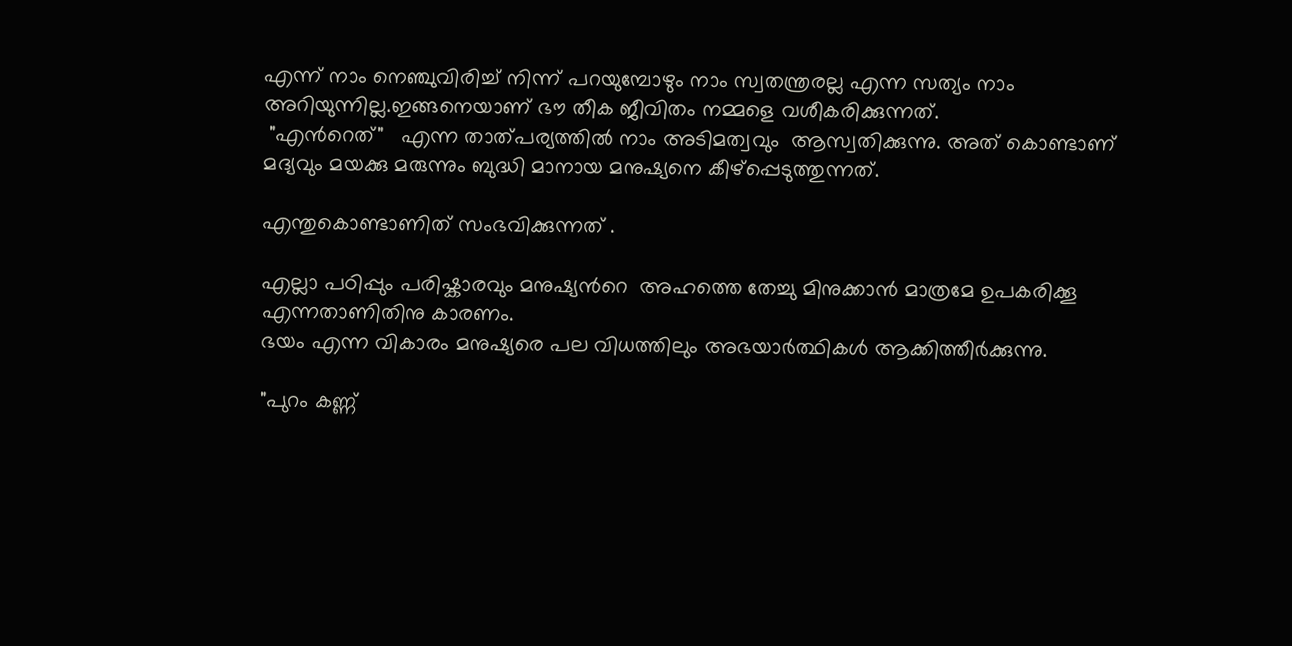എന്ന് നാം നെഞ്ചുവിരിച്ച് നിന്ന് പറയുമ്പോഴും നാം സ്വതന്ത്രരല്ല എന്ന സത്യം നാം അറിയുന്നില്ല.ഇങ്ങനെയാണ് ഭൗ തീക ജീവിതം നമ്മളെ വശീകരിക്കുന്നത്.
 "എന്‍റെത്"   എന്ന താത്പര്യത്തില്‍ നാം അടിമത്വവും  ആസ്വതിക്കുന്നു. അത് കൊണ്ടാണ് മദ്യവും മയക്കു മരുന്നും ബുദ്ധി മാനായ മനുഷ്യനെ കീഴ്പ്പെടുത്തുന്നത്.

എന്തുകൊണ്ടാണിത് സംഭവിക്കുന്നത് .

എല്ലാ പഠിപ്പും പരിഷ്കാരവും മനുഷ്യന്‍റെ  അഹത്തെ തേച്ചു മിനുക്കാന്‍ മാത്രമേ ഉപകരിക്കൂ എന്നതാണിതിനു കാരണം.
ഭയം എന്ന വികാരം മനുഷ്യരെ പല വിധത്തിലും അഭയാര്‍ത്ഥികള്‍ ആക്കിത്തീര്‍ക്കുന്നു.

"പുറം കണ്ണ്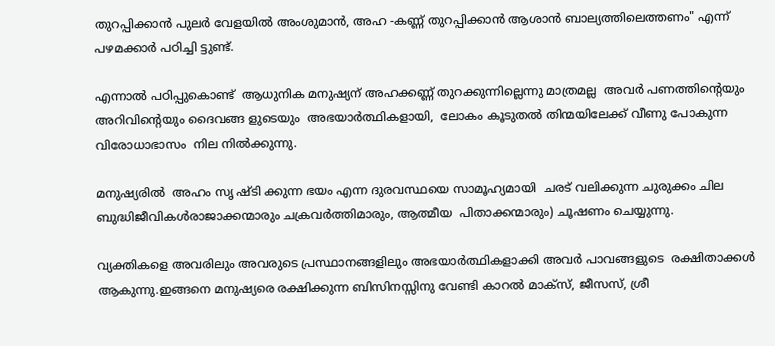തുറപ്പിക്കാന്‍ പുലര്‍ വേളയില്‍ അംശുമാന്‍, അഹ -കണ്ണ് തുറപ്പിക്കാന്‍ ആശാന്‍ ബാല്യത്തിലെത്തണം" എന്ന് പഴമക്കാര്‍ പഠിച്ചി ട്ടുണ്ട്.

എന്നാല്‍ പഠിപ്പുകൊണ്ട്  ആധുനിക മനുഷ്യന് അഹക്കണ്ണ്‍ തുറക്കുന്നില്ലെന്നു മാത്രമല്ല  അവര്‍ പണത്തിന്‍റെയും  അറിവിന്‍റെയും ദൈവങ്ങ ളുടെയും  അഭയാര്‍ത്ഥികളായി,  ലോകം കൂടുതല്‍ തിന്മയിലേക്ക് വീണു പോകുന്ന വിരോധാഭാസം  നില നില്‍ക്കുന്നു.

മനുഷ്യരില്‍  അഹം സൃ ഷ്ടി ക്കുന്ന ഭയം എന്ന ദുരവസ്ഥയെ സാമൂഹ്യമായി  ചരട് വലിക്കുന്ന ചുരുക്കം ചില ബുദ്ധിജീവികള്‍രാജാക്കന്മാരും ചക്രവര്‍ത്തിമാരും, ആത്മീയ  പിതാക്കന്മാരും) ചൂഷണം ചെയ്യുന്നു.

വ്യക്തികളെ അവരിലും അവരുടെ പ്രസ്ഥാനങ്ങളിലും അഭയാര്‍ത്ഥികളാക്കി അവര്‍ പാവങ്ങളുടെ  രക്ഷിതാക്കള്‍ ആകുന്നു.ഇങ്ങനെ മനുഷ്യരെ രക്ഷിക്കുന്ന ബിസിനസ്സിനു വേണ്ടി കാറല്‍ മാക്സ്, ജീസസ്, ശ്രീ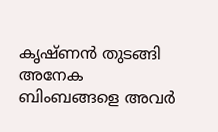കൃഷ്ണന്‍ തുടങ്ങി അനേക ബിംബങ്ങളെ അവര്‍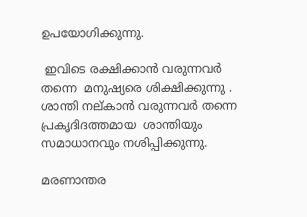ഉപയോഗിക്കുന്നു.

 ഇവിടെ രക്ഷിക്കാന്‍ വരുന്നവര്‍ തന്നെ  മനുഷ്യരെ ശിക്ഷിക്കുന്നു . ശാന്തി നല്കാന്‍ വരുന്നവര്‍ തന്നെ പ്രകൃദിദത്തമായ  ശാന്തിയും സമാധാനവും നശിപ്പിക്കുന്നു.

മരണാന്തര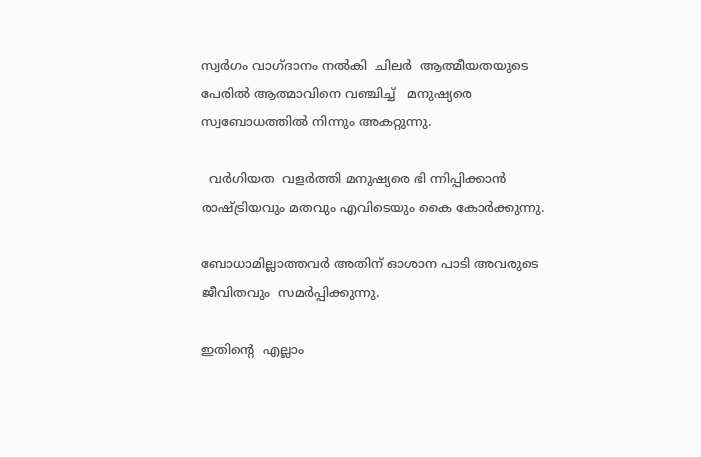സ്വര്‍ഗം വാഗ്ദാനം നല്‍കി  ചിലര്‍  ആത്മീയതയുടെ  പേരില്‍ ആത്മാവിനെ വഞ്ചിച്ച്   മനുഷ്യരെ സ്വബോധത്തില്‍ നിന്നും അകറ്റുന്നു.

  വര്‍ഗിയത  വളര്‍ത്തി മനുഷ്യരെ ഭി ന്നിപ്പിക്കാന്‍ രാഷ്ട്രിയവും മതവും എവിടെയും കൈ കോര്‍ക്കുന്നു.

ബോധാമില്ലാത്തവര്‍ അതിന് ഓശാന പാടി അവരുടെ ജീവിതവും  സമര്‍പ്പിക്കുന്നു.

ഇതിന്‍റെ  എല്ലാം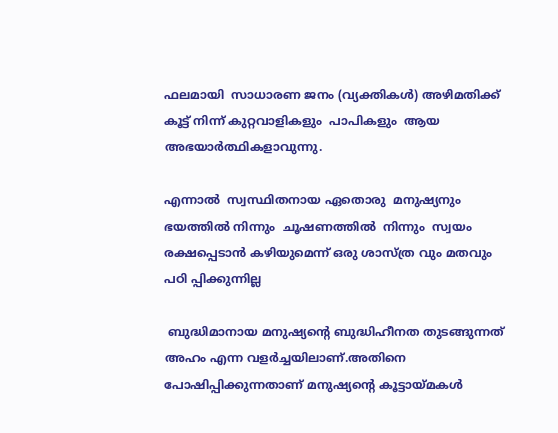ഫലമായി  സാധാരണ ജനം (വ്യക്തികള്‍) അഴിമതിക്ക് കൂട്ട് നിന്ന്‍ കുറ്റവാളികളും  പാപികളും  ആയ     അഭയാര്‍ത്ഥികളാവുന്നു.

എന്നാല്‍  സ്വസ്ഥിതനായ ഏതൊരു  മനുഷ്യനും  ഭയത്തില്‍ നിന്നും  ചൂഷണത്തില്‍  നിന്നും  സ്വയം രക്ഷപ്പെടാന്‍ കഴിയുമെന്ന് ഒരു ശാസ്ത്ര വും മതവും പഠി പ്പിക്കുന്നില്ല

 ബുദ്ധിമാനായ മനുഷ്യന്‍റെ ബുദ്ധിഹീനത തുടങ്ങുന്നത് അഹം എന്ന വളര്‍ച്ചയിലാണ്.അതിനെ പോഷിപ്പിക്കുന്നതാണ് മനുഷ്യന്‍റെ കൂട്ടായ്മകള്‍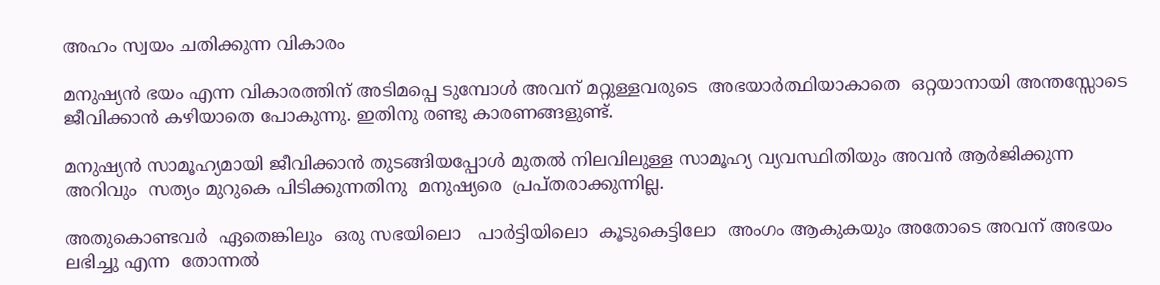അഹം സ്വയം ചതിക്കുന്ന വികാരം

മനുഷ്യന്‍ ഭയം എന്ന വികാരത്തിന് അടിമപ്പെ ടുമ്പോള്‍ അവന് മറ്റുള്ളവരുടെ  അഭയാര്‍ത്ഥിയാകാതെ  ഒറ്റയാനായി അന്തസ്സോടെ  ജീവിക്കാന്‍ കഴിയാതെ പോകുന്നു. ഇതിനു രണ്ടു കാരണങ്ങളുണ്ട്.

മനുഷ്യന്‍ സാമൂഹ്യമായി ജീവിക്കാന്‍ തുടങ്ങിയപ്പോള്‍ മുതല്‍ നിലവിലുള്ള സാമൂഹ്യ വ്യവസ്ഥിതിയും അവന്‍ ആര്‍ജിക്കുന്ന അറിവും  സത്യം മുറുകെ പിടിക്കുന്നതിനു  മനുഷ്യരെ  പ്രപ്തരാക്കുന്നില്ല.

അതുകൊണ്ടവര്‍  ഏതെങ്കിലും  ഒരു സഭയിലൊ   പാര്‍ട്ടിയിലൊ  കൂടുകെട്ടിലോ  അംഗം ആകുകയും അതോടെ അവന് അഭയം ലഭിച്ചു എന്ന  തോന്നല്‍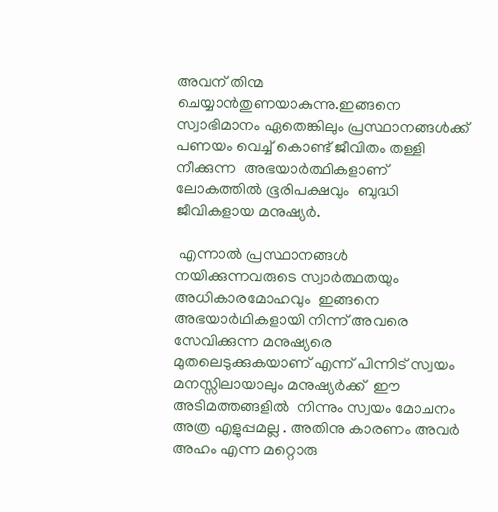അവന് തിന്മ ചെയ്യാന്‍തുണയാകുന്നു.ഇങ്ങനെ  സ്വാഭിമാനം ഏതെങ്കിലും പ്രസ്ഥാനങ്ങള്‍ക്ക്‌ പണയം വെച്ച് കൊണ്ട് ജീവിതം തള്ളി നീക്കുന്ന  അഭയാര്‍ത്ഥികളാണ്  ലോകത്തില്‍ ഭൂരിപക്ഷവും  ബുദ്ധി ജീവികളായ മനുഷ്യര്‍.

 എന്നാല്‍ പ്രസ്ഥാനങ്ങള്‍ നയിക്കുന്നവരുടെ സ്വാര്‍ത്ഥതയും  അധികാരമോഹവും  ഇങ്ങനെ അഭയാര്‍ഥികളായി നിന്ന് അവരെ സേവിക്കുന്ന മനുഷ്യരെ  മുതലെടുക്കുകയാണ് എന്ന് പിന്നിട് സ്വയം മനസ്സിലായാലും മനുഷ്യര്‍ക്ക്  ഈ  അടിമത്തങ്ങളില്‍  നിന്നും സ്വയം മോചനം അത്ര എളുപ്പമല്ല . അതിനു കാരണം അവര്‍ അഹം എന്ന മറ്റൊരു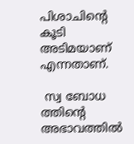പിശാചിന്‍റെ കൂടി അടിമയാണ് എന്നതാണ്.

 സ്വ ബോധ ത്തിന്‍റെ അഭാവത്തില്‍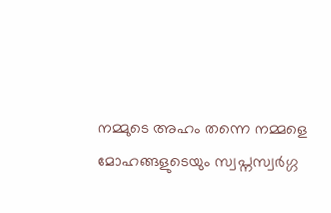നമ്മുടെ അഹം തന്നെ നമ്മളെ മോഹങ്ങളുടെയും സ്വപ്നസ്വര്‍ഗ്ഗ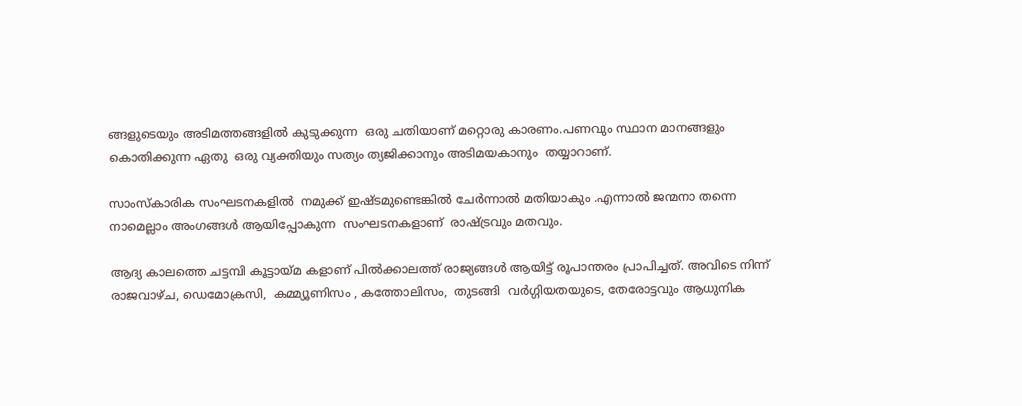ങ്ങളുടെയും അടിമത്തങ്ങളില്‍ കുടുക്കുന്ന  ഒരു ചതിയാണ് മറ്റൊരു കാരണം.പണവും സ്ഥാന മാനങ്ങളും കൊതിക്കുന്ന ഏതു  ഒരു വ്യക്തിയും സത്യം ത്യജിക്കാനും അടിമയകാനും  തയ്യാറാണ്.

സാംസ്‌കാരിക സംഘടനകളില്‍  നമുക്ക് ഇഷ്ടമുണ്ടെങ്കില്‍ ചേര്‍ന്നാല്‍ മതിയാകും .എന്നാല്‍ ജന്മനാ തന്നെ നാമെല്ലാം അംഗങ്ങള്‍ ആയിപ്പോകുന്ന  സംഘടനകളാണ്  രാഷ്ട്രവും മതവും.

ആദ്യ കാലത്തെ ചട്ടമ്പി കൂട്ടായ്മ കളാണ് പില്‍ക്കാലത്ത് രാജ്യങ്ങള്‍ ആയിട്ട് രൂപാന്തരം പ്രാപിച്ചത്‌. അവിടെ നിന്ന്  രാജവാഴ്ച, ഡെമോക്രസി,  കമ്മ്യൂണിസം , കത്തോലിസം,  തുടങ്ങി  വര്‍ഗ്ഗിയതയുടെ, തേരോട്ടവും ആധുനിക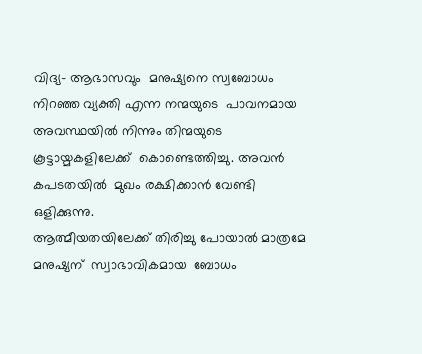വിദ്യ- ആഭാസവും  മനുഷ്യനെ സ്വബോധം നിറഞ്ഞ വ്യക്തി എന്ന നന്മയുടെ  പാവനമായ  അവസ്ഥയില്‍ നിന്നും തിന്മയുടെ കൂട്ടായ്മകളിലേക്ക്  കൊണ്ടെത്തിച്ചു. അവന്‍ കപടതയില്‍  മുഖം രക്ഷിക്കാന്‍ വേണ്ടി  ഒളിക്കുന്നു.
ആത്മീയതയിലേക്ക് തിരിച്ചു പോയാല്‍ മാത്രമേ  മനുഷ്യന്  സ്വാഭാവികമായ  ബോധം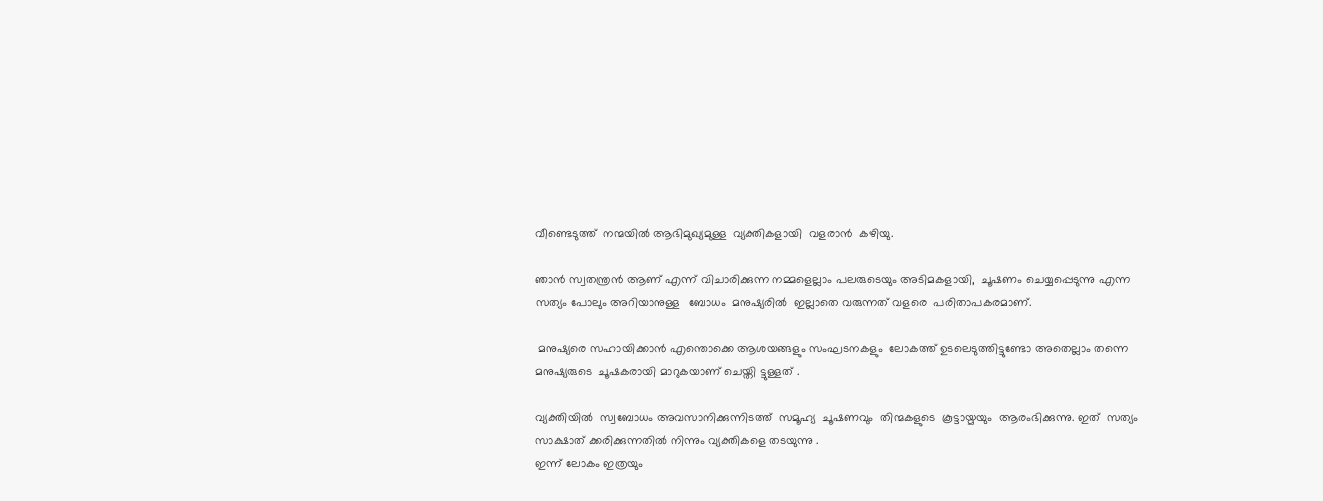വീണ്ടെടുത്ത്  നന്മയില്‍ ആഭിമുഖ്യമുള്ള  വ്യക്തികളായി  വളരാന്‍  കഴിയു.

ഞാന്‍ സ്വതന്ത്രന്‍ ആണ് എന്ന് വിചാരിക്കുന്ന നമ്മളെല്ലാം പലരുടെയും അടിമകളായി,  ചൂഷണം ചെയ്യപ്പെടുന്നു എന്ന സത്യം പോലും അറിയാനുള്ള   ബോധം  മനുഷ്യരില്‍  ഇല്ലാതെ വരുന്നത് വളരെ  പരിതാപകരമാണ്.

 മനുഷ്യരെ സഹായിക്കാന്‍ എന്തൊക്കെ ആശയങ്ങളും സംഘടനകളും  ലോകത്ത് ഉടലെടുത്തിട്ടുണ്ടോ അതെല്ലാം തന്നെ മനുഷ്യരുടെ  ചൂഷകരായി മാറുകയാണ് ചെയ്തി ട്ടുള്ളത് .

വ്യക്തിയില്‍  സ്വബോധം അവസാനിക്കുന്നിടത്ത്  സമൂഹ്യ  ചൂഷണവും  തിന്മകളുടെ  കൂട്ടായ്മയും  ആരംഭിക്കുന്നു. ഇത്  സത്യം സാക്ഷാത് ക്കരിക്കുന്നതില്‍ നിന്നും വ്യക്തികളെ തടയുന്നു .
ഇന്ന് ലോകം ഇത്രയും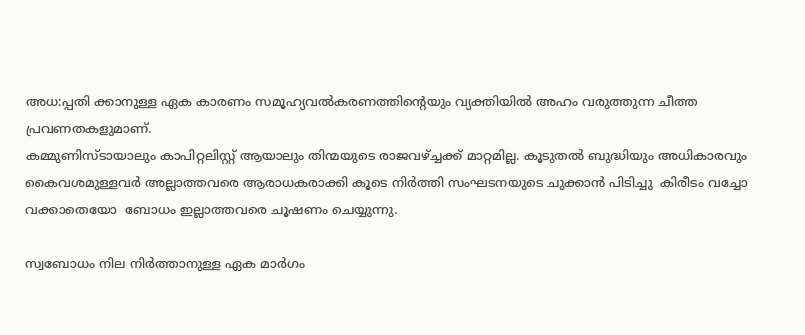അധ:പ്പതി ക്കാനുള്ള ഏക കാരണം സമൂഹ്യവല്‍കരണത്തിന്‍റെയും വ്യക്തിയില്‍ അഹം വരുത്തുന്ന ചീത്ത പ്രവണതകളുമാണ്.
കമ്മുണിസ്ടായാലും കാപിറ്റലിസ്റ്റ് ആയാലും തിന്മയുടെ രാജവഴ്ച്ചക്ക് മാറ്റമില്ല. കൂടുതല്‍ ബുദ്ധിയും അധികാരവും കൈവശമുള്ളവര്‍ അല്ലാത്തവരെ ആരാധകരാക്കി കൂടെ നിര്‍ത്തി സംഘടനയുടെ ചുക്കാന്‍ പിടിച്ചു  കിരീടം വച്ചോ വക്കാതെയോ  ബോധം ഇല്ലാത്തവരെ ചൂഷണം ചെയ്യുന്നു.

സ്വബോധം നില നിര്‍ത്താനുള്ള ഏക മാര്‍ഗം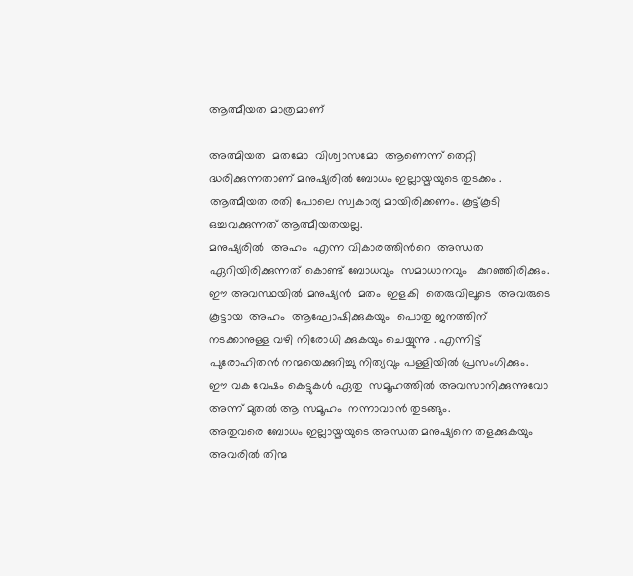ആത്മീയത മാത്രമാണ്

അത്മിയത  മതമോ  വിശ്വാസമോ  ആണെന്ന് തെറ്റി ദ്ധരിക്കുന്നതാണ് മനുഷ്യരില്‍ ബോധം ഇല്ലായ്മയുടെ തുടക്കം .
ആത്മീയത രതി പോലെ സ്വകാര്യ മായിരിക്കണം. കൂട്ട്കൂടി  ഒച്ചവക്കുന്നത് ആത്മീയതയല്ല.
മനുഷ്യരില്‍  അഹം  എന്ന വികാരത്തിന്‍റെ  അന്ധത ഏറിയിരിക്കുന്നത് കൊണ്ട് ബോധവും  സമാധാനവും   കുറഞ്ഞിരിക്കും.  ഈ അവസ്ഥയില്‍ മനുഷ്യന്‍  മതം  ഇളകി  തെരുവിലൂടെ  അവരുടെ  കൂട്ടായ  അഹം  ആഘോഷിക്കുകയും  പൊതു ജനത്തിന്  നടക്കാനുള്ള വഴി നിരോധി ക്കുകയും ചെയ്യുന്നു . എന്നിട്ട് പുരോഹിതന്‍ നന്മയെക്കുറിച്ചു നിത്യവും പള്ളിയില്‍ പ്രസംഗിക്കും.
ഈ വക വേഷം കെട്ടുകള്‍ ഏതു  സമൂഹത്തില്‍ അവസാനിക്കുന്നുവോ  അന്ന് മുതല്‍ ആ സമൂഹം  നന്നാവാന്‍ തുടങ്ങും.
അതുവരെ ബോധം ഇല്ലായ്മയുടെ അന്ധത മനുഷ്യനെ തളക്കുകയും  അവരില്‍ തിന്മ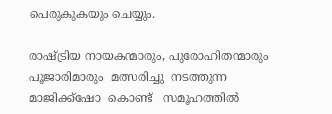പെരുകുകയും ചെയ്യും.

രാഷ്ട്രിയ നായകന്മാരും, പുരോഹിതന്മാരും  പൂജാരിമാരും  മത്സരിച്ചു  നടത്തുന്ന  മാജിക്ക്ഷോ  കൊണ്ട്   സമൂഹത്തില്‍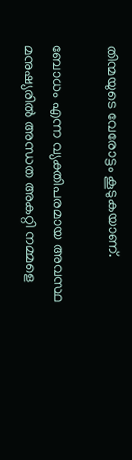തിന്മയുടെ വേരോട്ടം കൂടുകയാണ്.

ബോധം എന്ന വ്യക്തിപരമായ അവസ്ഥ മനുഷ്യരില്‍ അന്ധത അകറ്റി നമ്മളെ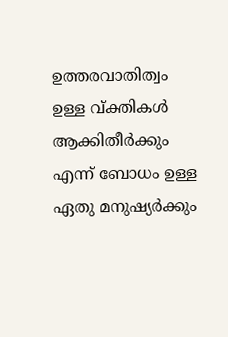ഉത്തരവാതിത്വം  ഉള്ള വ്ക്തികള്‍ ആക്കിതീര്‍ക്കും എന്ന് ബോധം ഉള്ള ഏതു മനുഷ്യര്‍ക്കും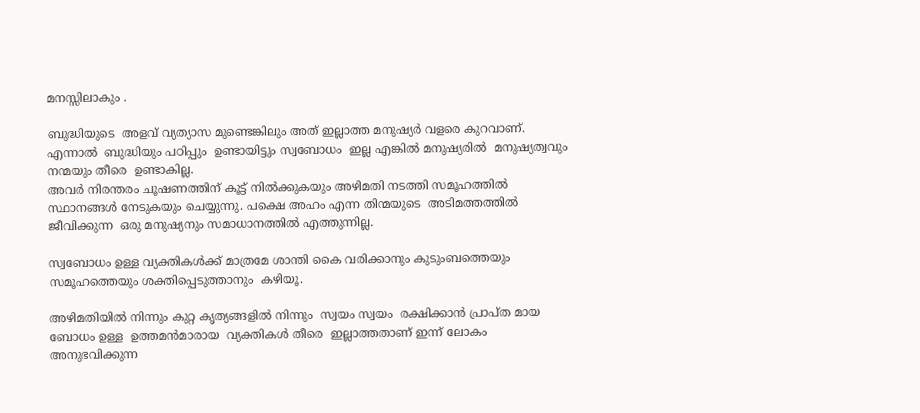മനസ്സിലാകും .

ബുദ്ധിയുടെ  അളവ് വ്യത്യാസ മുണ്ടെങ്കിലും അത് ഇല്ലാത്ത മനുഷ്യര്‍ വളരെ കുറവാണ്. എന്നാല്‍  ബുദ്ധിയും പഠിപ്പും  ഉണ്ടായിട്ടും സ്വബോധം  ഇല്ല എങ്കില്‍ മനുഷ്യരില്‍  മനുഷ്യത്വവും നന്മയും തീരെ  ഉണ്ടാകില്ല.
അവര്‍ നിരന്തരം ചൂഷണത്തിന് കൂട്ട് നില്‍ക്കുകയും അഴിമതി നടത്തി സമൂഹത്തില്‍ സ്ഥാനങ്ങള്‍ നേടുകയും ചെയ്യുന്നു. പക്ഷെ അഹം എന്ന തിന്മയുടെ  അടിമത്തത്തില്‍ ജീവിക്കുന്ന  ഒരു മനുഷ്യനും സമാധാനത്തില്‍ എത്തുന്നില്ല.

സ്വബോധം ഉള്ള വ്യക്തികള്‍ക്ക് മാത്രമേ ശാന്തി കൈ വരിക്കാനും കുടുംബത്തെയും സമൂഹത്തെയും ശക്തിപ്പെടുത്താനും  കഴിയൂ.

അഴിമതിയില്‍ നിന്നും കുറ്റ കൃത്യങ്ങളില്‍ നിന്നും  സ്വയം സ്വയം  രക്ഷിക്കാന്‍ പ്രാപ്ത മായ ബോധം ഉള്ള  ഉത്തമന്‍മാരായ  വ്യക്തികള്‍ തീരെ  ഇല്ലാത്തതാണ് ഇന്ന് ലോകം  അനുഭവിക്കുന്ന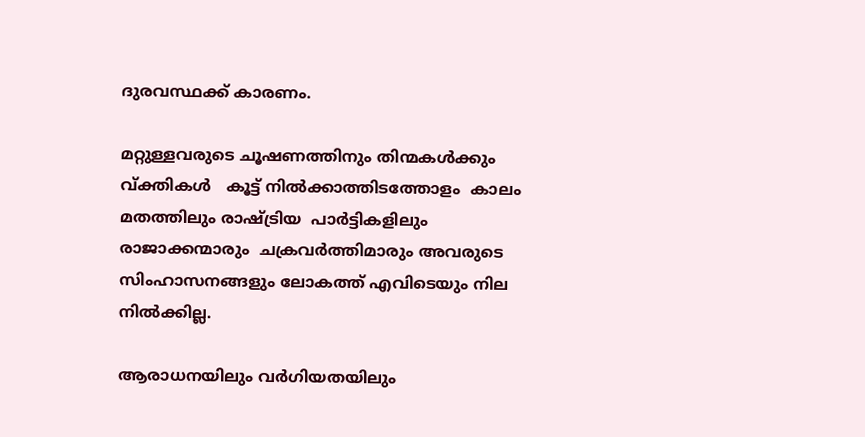ദുരവസ്ഥക്ക് കാരണം.

മറ്റുള്ളവരുടെ ചൂഷണത്തിനും തിന്മകള്‍ക്കും വ്ക്തികള്‍   കൂട്ട് നില്‍ക്കാത്തിടത്തോളം  കാലം മതത്തിലും രാഷ്ട്രിയ  പാര്‍ട്ടികളിലും  രാജാക്കന്മാരും  ചക്രവര്‍ത്തിമാരും അവരുടെ സിംഹാസനങ്ങളും ലോകത്ത് എവിടെയും നില നില്‍ക്കില്ല.

ആരാധനയിലും വര്‍ഗിയതയിലും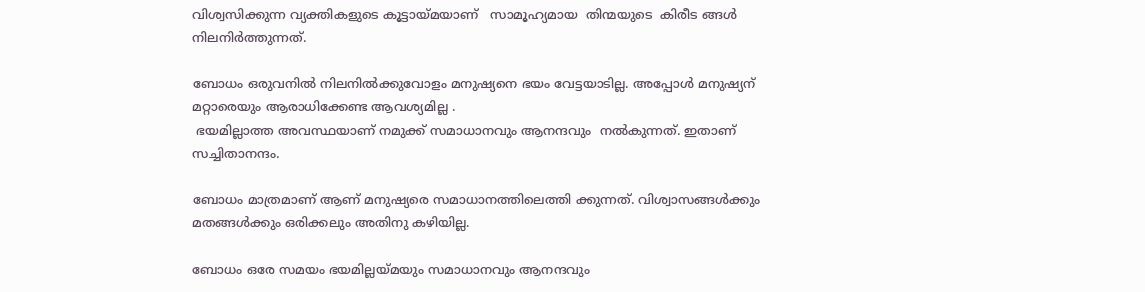വിശ്വസിക്കുന്ന വ്യക്തികളുടെ കൂട്ടായ്മയാണ്   സാമൂഹ്യമായ  തിന്മയുടെ  കിരീട ങ്ങള്‍ നിലനിര്‍ത്തുന്നത്.

ബോധം ഒരുവനില്‍ നിലനില്‍ക്കുവോളം മനുഷ്യനെ ഭയം വേട്ടയാടില്ല. അപ്പോള്‍ മനുഷ്യന് മറ്റാരെയും ആരാധിക്കേണ്ട ആവശ്യമില്ല .
 ഭയമില്ലാത്ത അവസ്ഥയാണ്‌ നമുക്ക് സമാധാനവും ആനന്ദവും  നല്‍കുന്നത്. ഇതാണ് സച്ചിതാനന്ദം.

ബോധം മാത്രമാണ് ആണ് മനുഷ്യരെ സമാധാനത്തിലെത്തി ക്കുന്നത്. വിശ്വാസങ്ങള്‍ക്കും മതങ്ങള്‍ക്കും ഒരിക്കലും അതിനു കഴിയില്ല.

ബോധം ഒരേ സമയം ഭയമില്ലയ്മയും സമാധാനവും ആനന്ദവും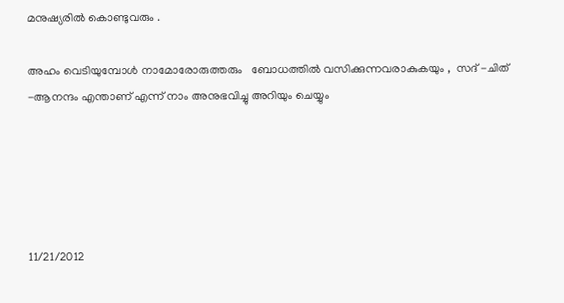മനുഷ്യരില്‍ കൊണ്ടുവരും .

അഹം വെടിയുമ്പോള്‍ നാമോരോരുത്തരും   ബോധത്തില്‍ വസിക്കുന്നവരാകുകയും ,  സദ്‌ -ചിത് -ആനന്ദം എന്താണ് എന്ന് നാം അനുഭവിച്ചു അറിയും ചെയ്യും





11/21/2012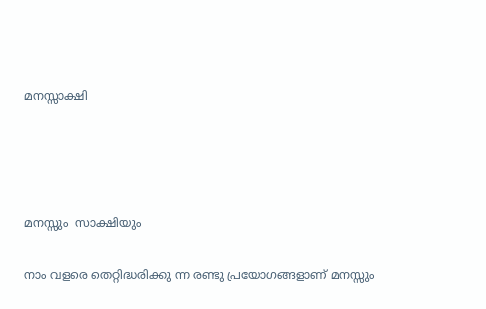മനസ്സാക്ഷി




മനസ്സും  സാക്ഷിയും

നാം വളരെ തെറ്റിദ്ധരിക്കു ന്ന രണ്ടു പ്രയോഗങ്ങളാണ് മനസ്സും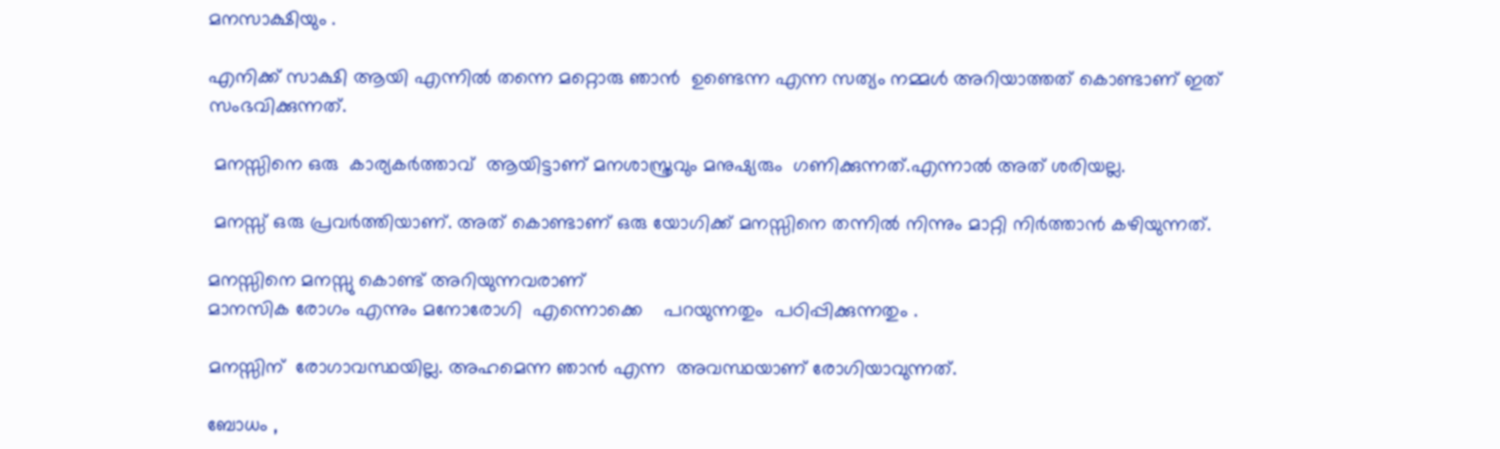മനസാക്ഷിയും .

എനിക്ക് സാക്ഷി ആയി എന്നില്‍ തന്നെ മറ്റൊരു ഞാന്‍  ഉണ്ടെന്ന എന്ന സത്യം നമ്മള്‍ അറിയാത്തത് കൊണ്ടാണ് ഇത് സംഭവിക്കുന്നത്.

 മനസ്സിനെ ഒരു  കാര്യകര്‍ത്താവ്  ആയിട്ടാണ് മനശാസ്ത്രവും മനുഷ്യരും  ഗണിക്കുന്നത്.എന്നാല്‍ അത് ശരിയല്ല.

 മനസ്സ് ഒരു പ്രവര്‍ത്തിയാണ്. അത് കൊണ്ടാണ് ഒരു യോഗിക്ക് മനസ്സിനെ തന്നില്‍ നിന്നും മാറ്റി നിര്‍ത്താന്‍ കഴിയുന്നത്.

മനസ്സിനെ മനസ്സു കൊണ്ട് അറിയുന്നവരാണ്
മാനസിക രോഗം എന്നും മനോരോഗി  എന്നൊക്കെ    പറയുന്നതും  പഠിപ്പിക്കുന്നതും .

മനസ്സിന്  രോഗാവസ്ഥയില്ല. അഹമെന്ന ഞാൻ എന്ന  അവസ്ഥയാണ്‌ രോഗിയാവുന്നത്.

ബോധം ,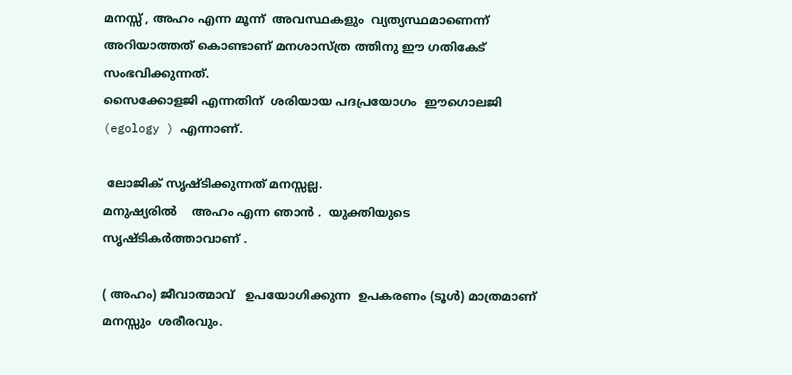മനസ്സ് , അഹം എന്ന മൂന്ന്  അവസ്ഥകളും  വ്യത്യസ്ഥമാണെന്ന്  അറിയാത്തത് കൊണ്ടാണ് മനശാസ്ത്ര ത്തിനു ഈ ഗതികേട്  സംഭവിക്കുന്നത്.
സൈക്കോളജി എന്നതിന്  ശരിയായ പദപ്രയോഗം  ഈഗൊലജി (egology ) എന്നാണ്.

 ലോജിക് സൃഷ്ടിക്കുന്നത് മനസ്സല്ല.
മനുഷ്യരിൽ    അഹം എന്ന ഞാന്‍ .  യുക്തിയുടെ  സൃഷ്ടികര്‍ത്താവാണ് .

( അഹം) ജീവാത്മാവ്   ഉപയോഗിക്കുന്ന  ഉപകരണം (ടൂള്‍) മാത്രമാണ് മനസ്സും  ശരീരവും.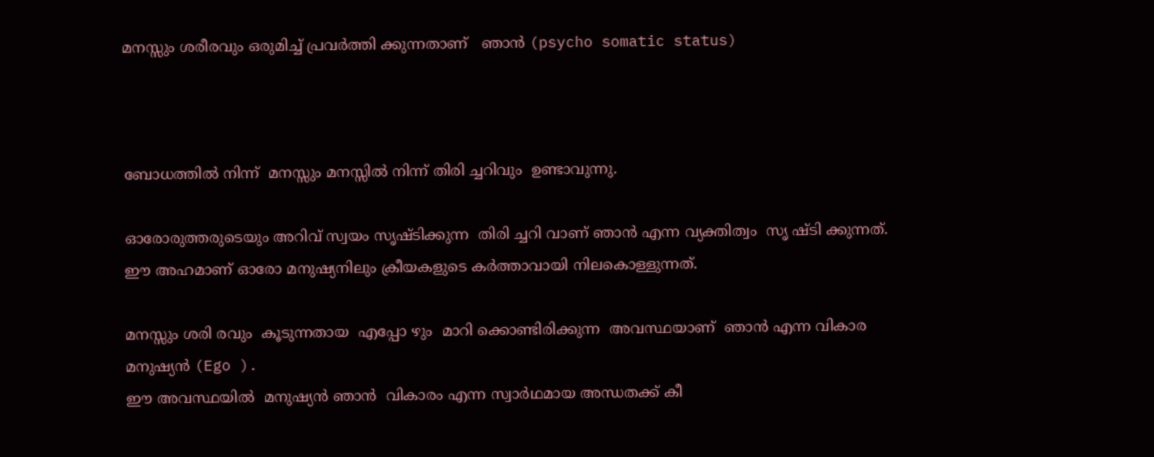മനസ്സും ശരീരവും ഒരുമിച്ച് പ്രവർത്തി ക്കുന്നതാണ്   ഞാൻ (psycho somatic status)



ബോധത്തില്‍ നിന്ന്  മനസ്സും മനസ്സില്‍ നിന്ന് തിരി ച്ചറിവും  ഉണ്ടാവുന്നു.

ഓരോരുത്തരുടെയും അറിവ് സ്വയം സൃഷ്ടിക്കുന്ന  തിരി ച്ചറി വാണ് ഞാൻ എന്ന വ്യക്തിത്വം  സൃ ഷ്ടി ക്കുന്നത്.
ഈ അഹമാണ് ഓരോ മനുഷ്യനിലും ക്രീയകളുടെ കര്‍ത്താവായി നിലകൊള്ളുന്നത്.

മനസ്സും ശരി രവും  കൂടുന്നതായ  എപ്പോ ഴും  മാറി ക്കൊണ്ടിരിക്കുന്ന  അവസ്ഥയാണ്‌  ഞാന്‍ എന്ന വികാര മനുഷ്യന്‍ (Ego ).
ഈ അവസ്ഥയിൽ  മനുഷ്യന്‍ ഞാൻ  വികാരം എന്ന സ്വാർഥമായ അന്ധതക്ക് കീ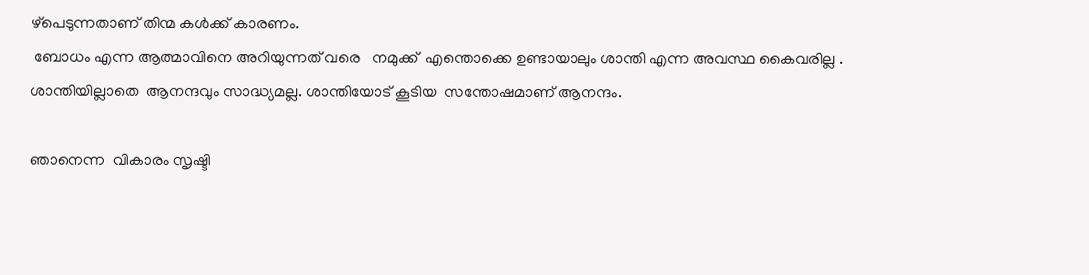ഴ്പെടുന്നതാണ് തിന്മ കൾക്ക് കാരണം.
 ബോധം എന്ന ആത്മാവിനെ അറിയുന്നത് വരെ   നമുക്ക്  എന്തൊക്കെ ഉണ്ടായാലും ശാന്തി എന്ന അവസ്ഥ കൈവരില്ല .
ശാന്തിയില്ലാതെ  ആനന്ദവും സാദ്ധ്യമല്ല. ശാന്തിയോട് കൂടിയ  സന്തോഷമാണ് ആനന്ദം.

ഞാനെന്ന  വികാരം സൃഷ്ടി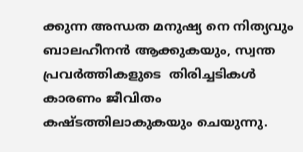ക്കുന്ന അന്ധത മനുഷ്യ നെ നിത്യവും  ബാലഹീനന്‍ ആക്കുകയും, സ്വന്ത പ്രവര്‍ത്തികളുടെ  തിരിച്ചടികള്‍ കാരണം ജീവിതം കഷ്ടത്തിലാകുകയും ചെയുന്നു.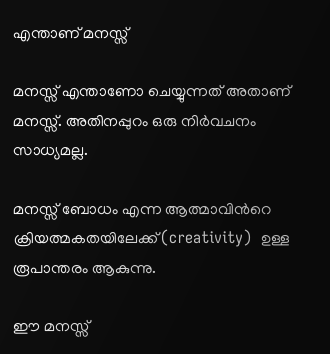എന്താണ് മനസ്സ്

മനസ്സ് എന്താണോ ചെയ്യുന്നത് അതാണ് മനസ്സ്. അതിനപ്പുറം ഒരു നിര്‍വചനം സാധ്യമല്ല.

മനസ്സ് ബോധം എന്ന ആത്മാവിന്‍റെ ക്രിയത്മകതയിലേക്ക്(creativity)  ഉള്ള രൂപാന്തരം ആകുന്നു.

ഈ മനസ്സ്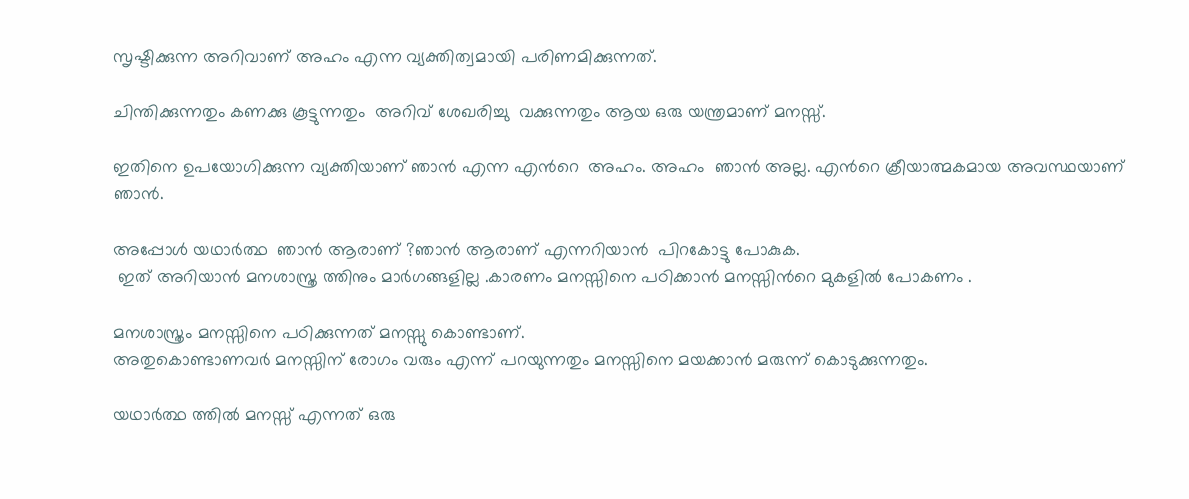സൃഷ്ടിക്കുന്ന അറിവാണ് അഹം എന്ന വ്യക്തിത്വമായി പരിണമിക്കുന്നത്.

ചിന്തിക്കുന്നതും കണക്കു കൂട്ടുന്നതും  അറിവ് ശേഖരിച്ചു  വക്കുന്നതും ആയ ഒരു യന്ത്രമാണ് മനസ്സ്.

ഇതിനെ ഉപയോഗിക്കുന്ന വ്യക്തിയാണ് ഞാന്‍ എന്ന എന്‍റെ  അഹം. അഹം  ഞാൻ അല്ല. എൻറെ ക്രീയാത്മകമായ അവസ്ഥയാണ്‌ ഞാൻ.

അപ്പോള്‍ യഥാര്‍ത്ഥ  ഞാന്‍ ആരാണ് ?ഞാൻ ആരാണ് എന്നറിയാൻ  പിറകോട്ടു പോകുക.
 ഇത് അറിയാന്‍ മനശാസ്ത്ര ത്തിനും മാര്‍ഗങ്ങളില്ല .കാരണം മനസ്സിനെ പഠിക്കാന്‍ മനസ്സിന്‍റെ മുകളില്‍ പോകണം .

മനശാസ്ത്രം മനസ്സിനെ പഠിക്കുന്നത് മനസ്സു കൊണ്ടാണ്.
അതുകൊണ്ടാണവര്‍ മനസ്സിന് രോഗം വരും എന്ന് പറയുന്നതും മനസ്സിനെ മയക്കാന്‍ മരുന്ന് കൊടുക്കുന്നതും.

യഥാര്‍ത്ഥ ത്തില്‍ മനസ്സ് എന്നത് ഒരു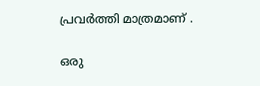പ്രവര്‍ത്തി മാത്രമാണ് .

ഒരു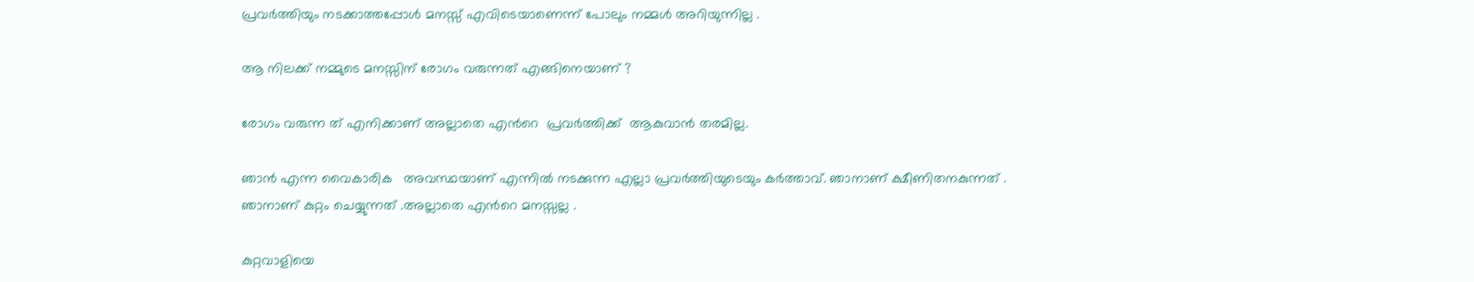പ്രവര്‍ത്തിയും നടക്കാത്തപ്പോള്‍ മനസ്സ് എവിടെയാണെന്ന് പോലും നമ്മള്‍ അറിയുന്നില്ല .

ആ നിലക്ക് നമ്മുടെ മനസ്സിന് രോഗം വരുന്നത് എങ്ങിനെയാണ്‌ ?

രോഗം വരുന്ന ത്‌ എനിക്കാണ് അല്ലാതെ എന്‍റെ  പ്രവര്‍ത്തിക്ക്  ആകുവാന്‍ തരമില്ല.

ഞാന്‍ എന്ന വൈകാരിക   അവസ്ഥയാണ്‌ എന്നില്‍ നടക്കുന്ന എല്ലാ പ്രവര്‍ത്തിയുടെയും കര്‍ത്താവ്. ഞാനാണ്‌ ക്ഷീണിതനകുന്നത് .
ഞാനാണ്‌ കുറ്റം ചെയ്യുന്നത് .അല്ലാതെ എന്‍റെ മനസ്സല്ല .

കുറ്റവാളിയെ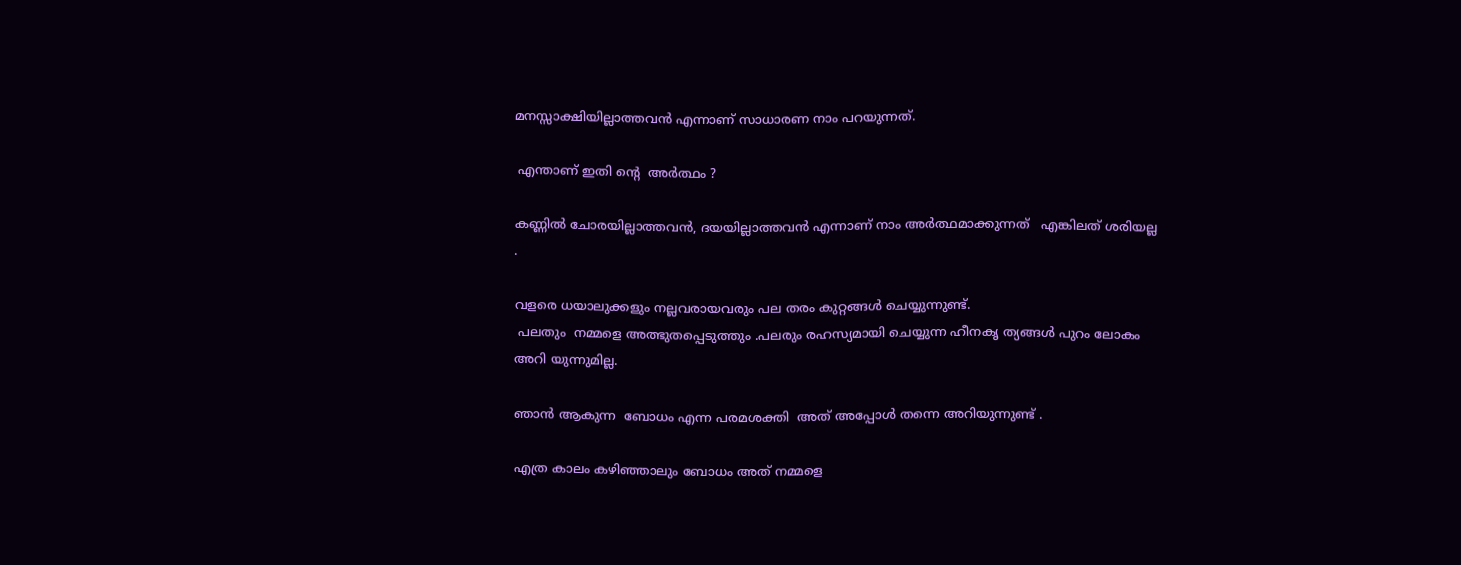മനസ്സാക്ഷിയില്ലാത്തവന്‍ എന്നാണ് സാധാരണ നാം പറയുന്നത്.

 എന്താണ് ഇതി ന്‍റെ  അര്‍ത്ഥം ?

കണ്ണില്‍ ചോരയില്ലാത്തവന്‍, ദയയില്ലാത്തവന്‍ എന്നാണ് നാം അര്‍ത്ഥമാക്കുന്നത്   എങ്കിലത് ശരിയല്ല .

വളരെ ധയാലുക്കളും നല്ലവരായവരും പല തരം കുറ്റങ്ങള്‍ ചെയ്യുന്നുണ്ട്.
 പലതും  നമ്മളെ അത്ഭുതപ്പെടുത്തും .പലരും രഹസ്യമായി ചെയ്യുന്ന ഹീനകൃ ത്യങ്ങള്‍ പുറം ലോകം അറി യുന്നുമില്ല.

ഞാൻ ആകുന്ന  ബോധം എന്ന പരമശക്തി  അത് അപ്പോള്‍ തന്നെ അറിയുന്നുണ്ട് .

എത്ര കാലം കഴിഞ്ഞാലും ബോധം അത് നമ്മളെ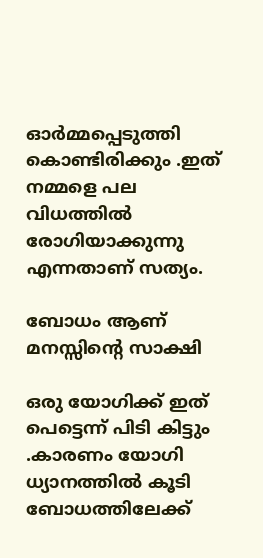ഓര്‍മ്മപ്പെടുത്തി കൊണ്ടിരിക്കും .ഇത് നമ്മളെ പല വിധത്തില്‍ രോഗിയാക്കുന്നു  എന്നതാണ് സത്യം.

ബോധം ആണ് മനസ്സിന്‍റെ സാക്ഷി

ഒരു യോഗിക്ക് ഇത് പെട്ടെന്ന് പിടി കിട്ടും .കാരണം യോഗി ധ്യാനത്തില്‍ കൂടി ബോധത്തിലേക്ക്‌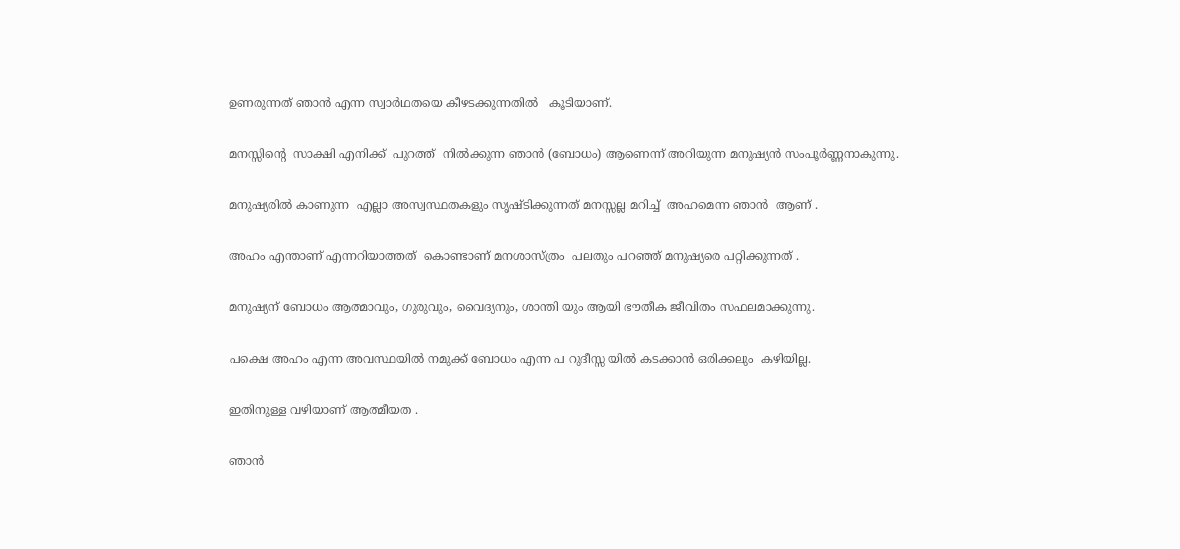ഉണരുന്നത് ഞാന്‍ എന്ന സ്വാർഥതയെ കീഴടക്കുന്നതിൽ   കൂടിയാണ്.

മനസ്സിന്‍റെ  സാക്ഷി എനിക്ക്  പുറത്ത്  നില്‍ക്കുന്ന ഞാൻ (ബോധം) ആണെന്ന് അറിയുന്ന മനുഷ്യന്‍ സംപൂർണ്ണനാകുന്നു.

മനുഷ്യരില്‍ കാണുന്ന  എല്ലാ അസ്വസ്ഥതകളും സൃഷ്ടിക്കുന്നത് മനസ്സല്ല മറിച്ച്  അഹമെന്ന ഞാൻ  ആണ് .

അഹം എന്താണ് എന്നറിയാത്തത്‌  കൊണ്ടാണ് മനശാസ്ത്രം  പലതും പറഞ്ഞ് മനുഷ്യരെ പറ്റിക്കുന്നത് .

മനുഷ്യന് ബോധം ആത്മാവും, ഗുരുവും, വൈദ്യനും, ശാന്തി യും ആയി ഭൗതീക ജീവിതം സഫലമാക്കുന്നു.

പക്ഷെ അഹം എന്ന അവസ്ഥയിൽ നമുക്ക് ബോധം എന്ന പ റുദീസ്സ യില്‍ കടക്കാന്‍ ഒരിക്കലും  കഴിയില്ല.

ഇതിനുള്ള വഴിയാണ് ആത്മീയത .

ഞാന്‍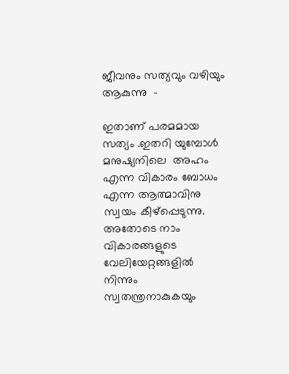ജീവനും സത്യവും വഴിയും ആകുന്നു  -

ഇതാണ് പരമമായ സത്യം .ഇതറി യുമ്പോള്‍ മനുഷ്യനിലെ  അഹം എന്ന വികാരം ബോധം എന്ന ആത്മാവിനു സ്വയം കീഴ്പ്പെടുന്നു. അതോടെ നാം വികാരങ്ങളുടെ വേലിയേറ്റങ്ങളില്‍ നിന്നും സ്വതന്ത്രനാകുകയും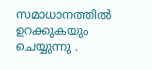സമാധാനത്തില്‍ ഉറക്കുകയും ചെയ്യുന്നു .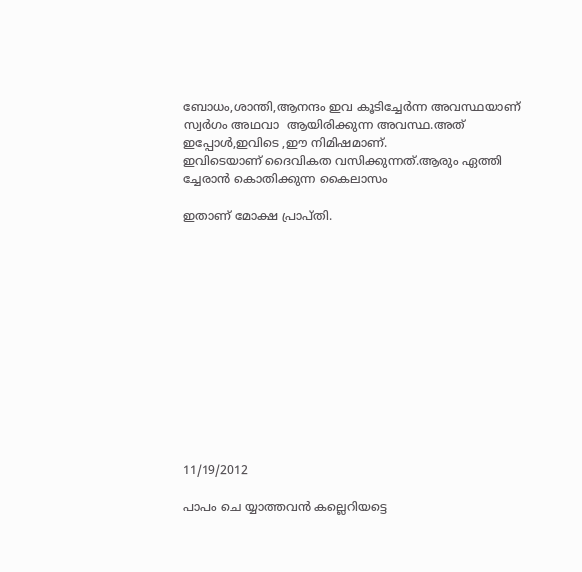ബോധം,ശാന്തി,ആനന്ദം ഇവ കൂടിച്ചേര്‍ന്ന അവസ്ഥയാണ്‌ സ്വര്‍ഗം അഥവാ  ആയിരിക്കുന്ന അവസ്ഥ.അത് ഇപ്പോള്‍,ഇവിടെ ,ഈ നിമിഷമാണ്.
ഇവിടെയാണ് ദൈവികത വസിക്കുന്നത്.ആരും ഏത്തി ച്ചേരാന്‍ കൊതിക്കുന്ന കൈലാസം

ഇതാണ് മോക്ഷ പ്രാപ്തി.













11/19/2012

പാപം ചെ യ്യാത്തവന്‍ കല്ലെറിയട്ടെ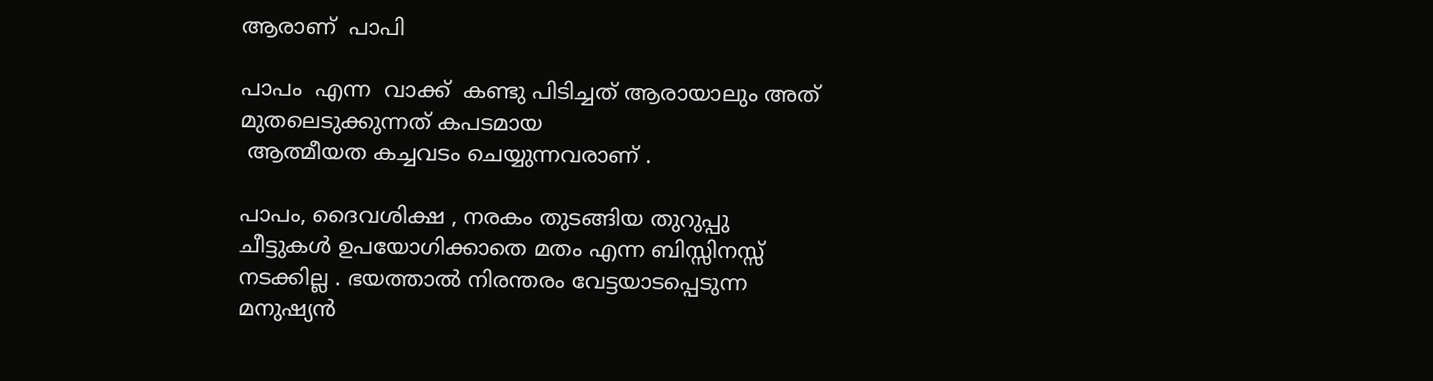ആരാണ്  പാപി

പാപം  എന്ന  വാക്ക്  കണ്ടു പിടിച്ചത് ആരായാലും അത് മുതലെടുക്കുന്നത് കപടമായ
 ആത്മീയത കച്ചവടം ചെയ്യുന്നവരാണ് .

പാപം, ദൈവശിക്ഷ , നരകം തുടങ്ങിയ തുറുപ്പു  ചീട്ടുകള്‍ ഉപയോഗിക്കാതെ മതം എന്ന ബിസ്സിനസ്സ് നടക്കില്ല . ഭയത്താല്‍ നിരന്തരം വേട്ടയാടപ്പെടുന്ന മനുഷ്യന്‍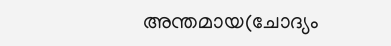അന്തമായ(ചോദ്യം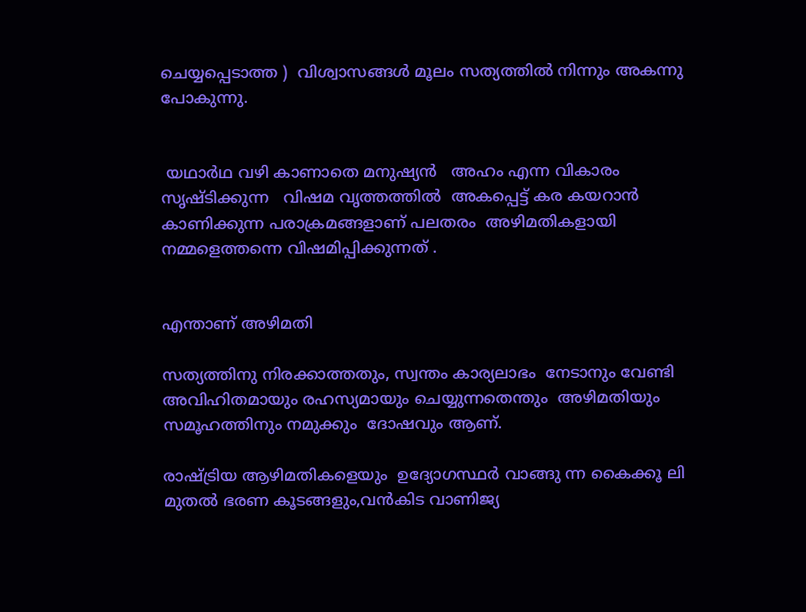ചെയ്യപ്പെടാത്ത )  വിശ്വാസങ്ങള്‍ മൂലം സത്യത്തില്‍ നിന്നും അകന്നു പോകുന്നു.


 യഥാര്‍ഥ വഴി കാണാതെ മനുഷ്യന്‍   അഹം എന്ന വികാരം സൃഷ്ടിക്കുന്ന   വിഷമ വൃത്തത്തില്‍  അകപ്പെട്ട് കര കയറാന്‍ കാണിക്കുന്ന പരാക്രമങ്ങളാണ് പലതരം  അഴിമതികളായി നമ്മളെത്തന്നെ വിഷമിപ്പിക്കുന്നത് .


എന്താണ് അഴിമതി

സത്യത്തിനു നിരക്കാത്തതും, സ്വന്തം കാര്യലാഭം  നേടാനും വേണ്ടി  അവിഹിതമായും രഹസ്യമായും ചെയ്യുന്നതെന്തും  അഴിമതിയും സമൂഹത്തിനും നമുക്കും  ദോഷവും ആണ്.

രാഷ്ട്രിയ ആഴിമതികളെയും  ഉദ്യോഗസ്ഥര്‍ വാങ്ങു ന്ന കൈക്കൂ ലി മുതല്‍ ഭരണ കൂടങ്ങളും,വന്‍കിട വാണിജ്യ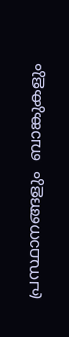പ്രസ്ഥാനങ്ങളും  ബാങ്കുകളും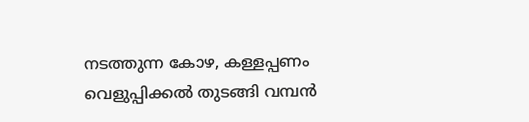നടത്തുന്ന കോഴ, കള്ളപ്പണം വെളുപ്പിക്കല്‍ തുടങ്ങി വമ്പന്‍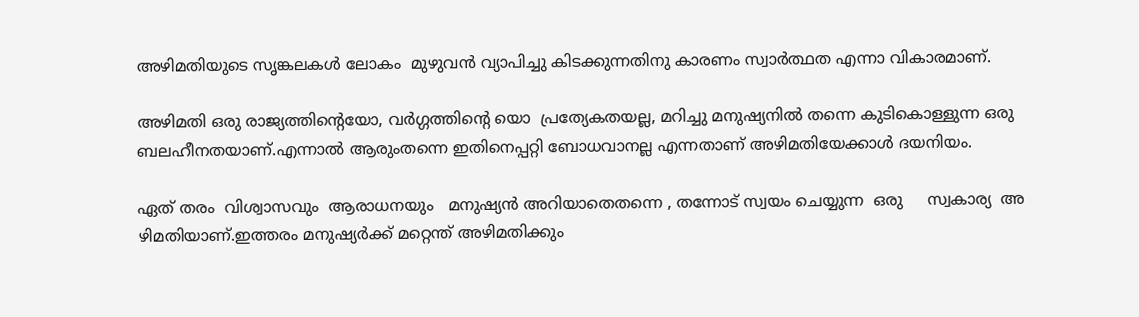അഴിമതിയുടെ സൃങ്കലകള്‍ ലോകം  മുഴുവന്‍ വ്യാപിച്ചു കിടക്കുന്നതിനു കാരണം സ്വാര്‍ത്ഥത എന്നാ വികാരമാണ്.

അഴിമതി ഒരു രാജ്യത്തിന്‍റെയോ, വര്‍ഗ്ഗത്തിന്‍റെ യൊ  പ്രത്യേകതയല്ല, മറിച്ചു മനുഷ്യനില്‍ തന്നെ കുടികൊള്ളുന്ന ഒരു   ബലഹീനതയാണ്.എന്നാല്‍ ആരുംതന്നെ ഇതിനെപ്പറ്റി ബോധവാനല്ല എന്നതാണ് അഴിമതിയേക്കാള്‍ ദയനിയം.

ഏത് തരം  വിശ്വാസവും  ആരാധനയും   മനുഷ്യന്‍ അറിയാതെതന്നെ , തന്നോട് സ്വയം ചെയ്യുന്ന  ഒരു     സ്വകാര്യ  അ ഴിമതിയാണ്.ഇത്തരം മനുഷ്യര്‍ക്ക്‌ മറ്റെന്ത് അഴിമതിക്കും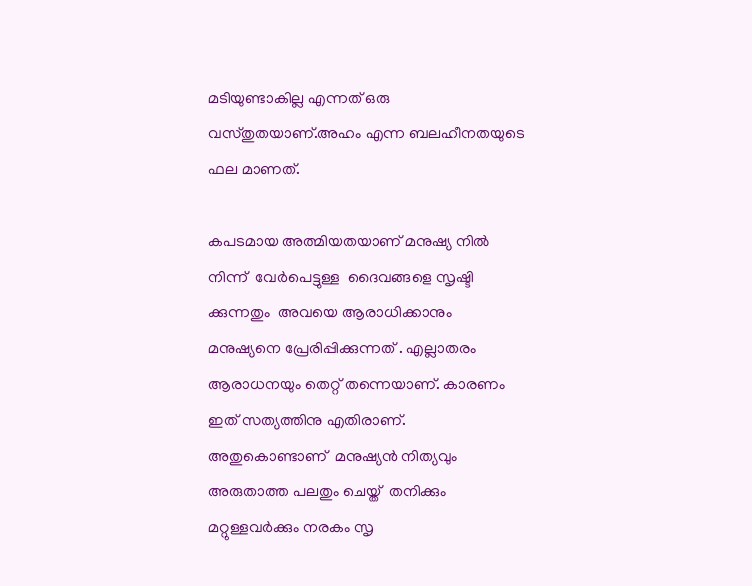മടിയുണ്ടാകില്ല എന്നത് ഒരു വസ്തുതയാണ്.അഹം എന്ന ബലഹീനതയുടെ ഫല മാണത്.

കപടമായ അത്മിയതയാണ് മനുഷ്യ നില്‍ നിന്ന്  വേര്‍പെട്ടുള്ള  ദൈവങ്ങളെ സൃഷ്ടി ക്കുന്നതും  അവയെ ആരാധിക്കാനും മനുഷ്യനെ പ്രേരിപ്പിക്കുന്നത് . എല്ലാതരം ആരാധനയും തെറ്റ് തന്നെയാണ്. കാരണം ഇത് സത്യത്തിനു എതിരാണ്. അതുകൊണ്ടാണ്  മനുഷ്യന്‍ നിത്യവും  അരുതാത്ത പലതും ചെയ്ത്  തനിക്കും മറ്റുള്ളവര്‍ക്കും നരകം സൃ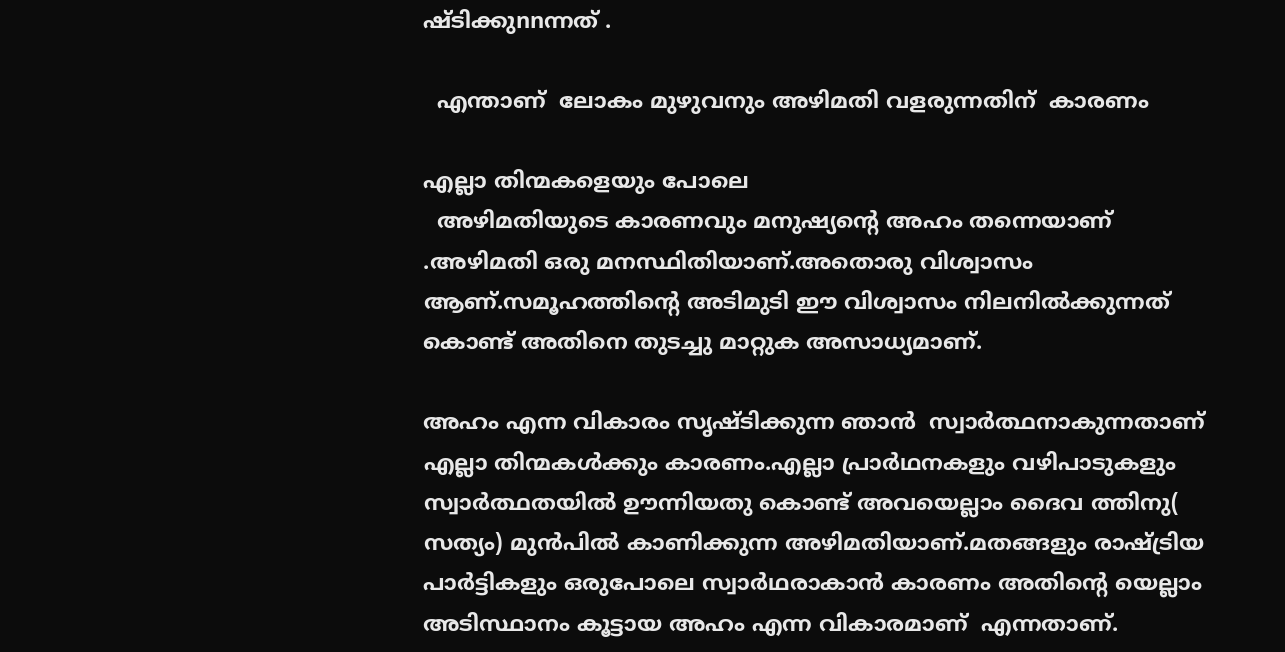ഷ്ടിക്കുnnന്നത് .

  എന്താണ്  ലോകം മുഴുവനും അഴിമതി വളരുന്നതിന്  കാരണം

എല്ലാ തിന്മകളെയും പോലെ
  അഴിമതിയുടെ കാരണവും മനുഷ്യന്റെ അഹം തന്നെയാണ് .അഴിമതി ഒരു മനസ്ഥിതിയാണ്.അതൊരു വിശ്വാസം ആണ്.സമൂഹത്തിന്‍റെ അടിമുടി ഈ വിശ്വാസം നിലനില്‍ക്കുന്നത് കൊണ്ട് അതിനെ തുടച്ചു മാറ്റുക അസാധ്യമാണ്.

അഹം എന്ന വികാരം സൃഷ്ടിക്കുന്ന ഞാന്‍  സ്വാര്‍ത്ഥനാകുന്നതാണ് എല്ലാ തിന്മകള്‍ക്കും കാരണം.എല്ലാ പ്രാര്‍ഥനകളും വഴിപാടുകളും സ്വാര്‍ത്ഥതയില്‍ ഊന്നിയതു കൊണ്ട് അവയെല്ലാം ദൈവ ത്തിനു( സത്യം) മുന്‍പില്‍ കാണിക്കുന്ന അഴിമതിയാണ്.മതങ്ങളും രാഷ്ട്രിയ പാര്‍ട്ടികളും ഒരുപോലെ സ്വാര്‍ഥരാകാന്‍ കാരണം അതിന്‍റെ യെല്ലാം അടിസ്ഥാനം കൂട്ടായ അഹം എന്ന വികാരമാണ്  എന്നതാണ്.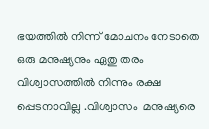ഭയത്തില്‍ നിന്ന് മോചനം നേടാതെ ഒരു മനുഷ്യനും ഏതു തരം  വിശ്വാസത്തില്‍ നിന്നും രക്ഷ പ്പെടനാവില്ല .വിശ്വാസം  മനുഷ്യരെ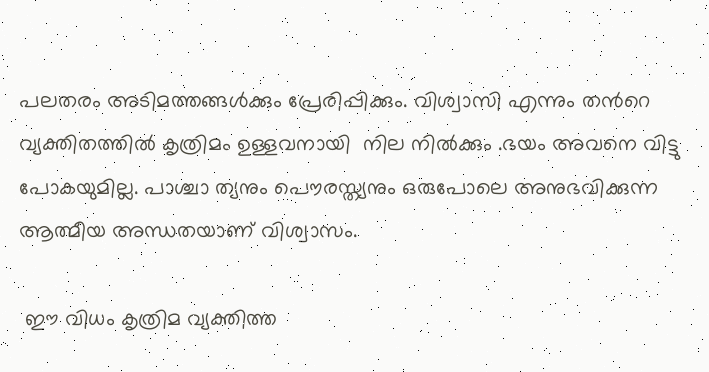പലതരം അടിമത്തങ്ങള്‍ക്കും പ്രേരിപ്പിക്കും. വിശ്വാസി എന്നും തന്‍റെ വ്യക്തിതത്തില്‍ കൃത്രിമം ഉള്ളവനായി  നില നില്‍ക്കും .ഭയം അവനെ വിട്ടു പോകയുമില്ല. പാശ്ചാ ത്യനും പൌരസ്ത്യനും ഒരുപോലെ അനുഭവിക്കുന്ന ആത്മീയ അന്ധതയാണ് വിശ്വാസം.

 ഈ വിധം കൃത്രിമ വ്യക്തിത്ത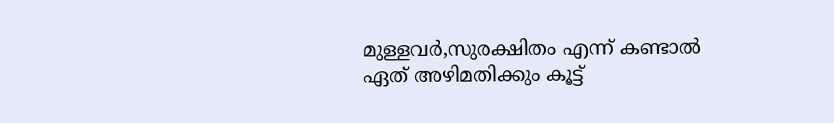മുള്ളവര്‍,സുരക്ഷിതം എന്ന് കണ്ടാല്‍  ഏത് അഴിമതിക്കും കൂട്ട്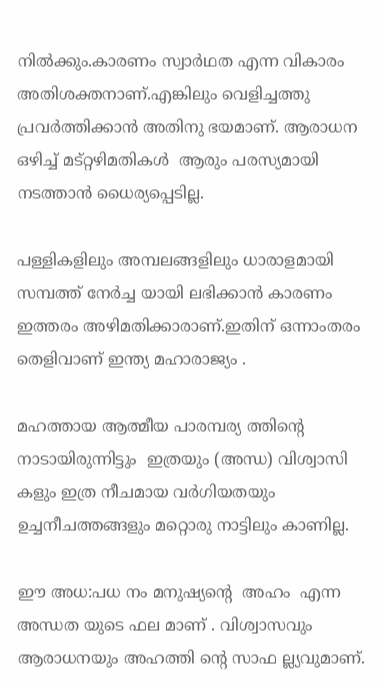നില്‍ക്കും.കാരണം സ്വാര്‍ഥത എന്ന വികാരം അതിശക്തനാണ്.എങ്കിലും വെളിച്ചത്തു പ്രവര്‍ത്തിക്കാന്‍ അതിനു ഭയമാണ്. ആരാധന  ഒഴിച്ച് മട്റ്റഴിമതികള്‍  ആരും പരസ്യമായി നടത്താന്‍ ധൈര്യപ്പെടില്ല.

പള്ളികളിലും അമ്പലങ്ങളിലും ധാരാളമായി സമ്പത്ത് നേര്‍ച്ച യായി ലഭിക്കാന്‍ കാരണം ഇത്തരം അഴിമതിക്കാരാണ്.ഇതിന് ഒന്നാംതരം തെളിവാണ് ഇന്ത്യ മഹാരാജ്യം .

മഹത്തായ ആത്മീയ പാരമ്പര്യ ത്തിന്‍റെ നാടായിരുന്നിട്ടും  ഇത്രയും (അന്ധ) വിശ്വാസി കളും ഇത്ര നീചമായ വര്‍ഗിയതയും ഉച്ചനീചത്തങ്ങളും മറ്റൊരു നാട്ടിലും കാണില്ല.

ഈ അധ:പധ നം മനുഷ്യന്‍റെ  അഹം  എന്ന അന്ധത യുടെ ഫല മാണ് . വിശ്വാസവും ആരാധനയും അഹത്തി ന്‍റെ സാഫ ല്ല്യവുമാണ്.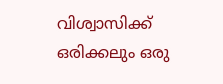വിശ്വാസിക്ക് ഒരിക്കലും ഒരു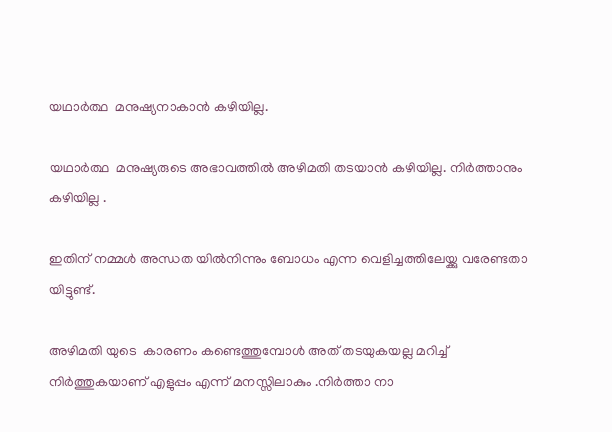യഥാര്‍ത്ഥ  മനുഷ്യനാകാന്‍ കഴിയില്ല.

യഥാര്‍ത്ഥ  മനുഷ്യരുടെ അഭാവത്തില്‍ അഴിമതി തടയാന്‍ കഴിയില്ല. നിര്‍ത്താനും കഴിയില്ല .

ഇതിന് നമ്മള്‍ അന്ധത യില്‍നിന്നും ബോധം എന്ന വെളിച്ചത്തിലേയ്ക്കു വരേണ്ടതാ യിട്ടുണ്ട്.

അഴിമതി യുടെ  കാരണം കണ്ടെത്തുമ്പോള്‍ അത് തടയുകയല്ല മറിച്ച് നിര്‍ത്തുകയാണ് എളുപ്പം എന്ന് മനസ്സിലാകും .നിര്‍ത്താ നാ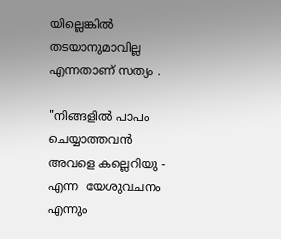യില്ലെങ്കില്‍ തടയാനുമാവില്ല എന്നതാണ് സത്യം .

"നിങ്ങളില്‍ പാപം ചെയ്യാത്തവന്‍ അവളെ കല്ലെറിയു - എന്ന  യേശുവചനം  എന്നും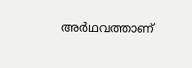അര്‍ഥവത്താണ്